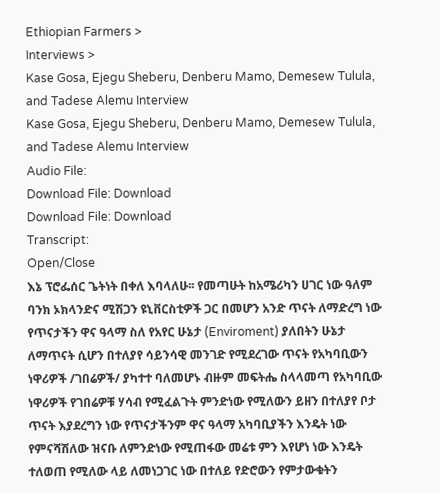Ethiopian Farmers >
Interviews >
Kase Gosa, Ejegu Sheberu, Denberu Mamo, Demesew Tulula, and Tadese Alemu Interview
Kase Gosa, Ejegu Sheberu, Denberu Mamo, Demesew Tulula, and Tadese Alemu Interview
Audio File:
Download File: Download
Download File: Download
Transcript:
Open/Close
እኔ ፕሮፌሰር ጌትነት በቀለ እባላለሁ፡፡ የመጣሁት ከአሜሪካን ሀገር ነው ዓለም ባንክ ኦክላንድና ሚሽጋን ዩኒቨርስቲዎች ጋር በመሆን አንድ ጥናት ለማድረግ ነው የጥናታችን ዋና ዓላማ ስለ የአየር ሁኔታ (Enviroment) ያለበትን ሁኔታ ለማጥናት ሲሆን በተለያየ ሳይንሳዊ መንገድ የሚደረገው ጥናት የአካባቢውን ነዋሪዎች /ገበሬዎች/ ያካተተ ባለመሆኑ ብዙም መፍትሔ ስላላመጣ የአካባቢው ነዋሪዎች የገበሬዎቹ ሃሳብ የሚፈልጉት ምንድነው የሚለውን ይዘን በተለያየ ቦታ ጥናት እያደረግን ነው የጥናታችንም ዋና ዓላማ አካባቢያችን እንዴት ነው የምናሻሽለው ዝናቡ ለምንድነው የሚጠፋው መሬቱ ምን እየሆነ ነው እንዴት ተለወጠ የሚለው ላይ ለመነጋገር ነው በተለይ የድሮውን የምታውቁትን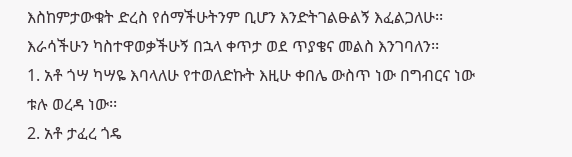እስከምታውቁት ድረስ የሰማችሁትንም ቢሆን እንድትገልፁልኝ እፈልጋለሁ፡፡
እራሳችሁን ካስተዋወቃችሁኝ በኋላ ቀጥታ ወደ ጥያቄና መልስ እንገባለን፡፡
1. አቶ ጎሣ ካሣዬ እባላለሁ የተወለድኩት እዚሁ ቀበሌ ውስጥ ነው በግብርና ነው ቱሉ ወረዳ ነው፡፡
2. አቶ ታፈረ ጎዴ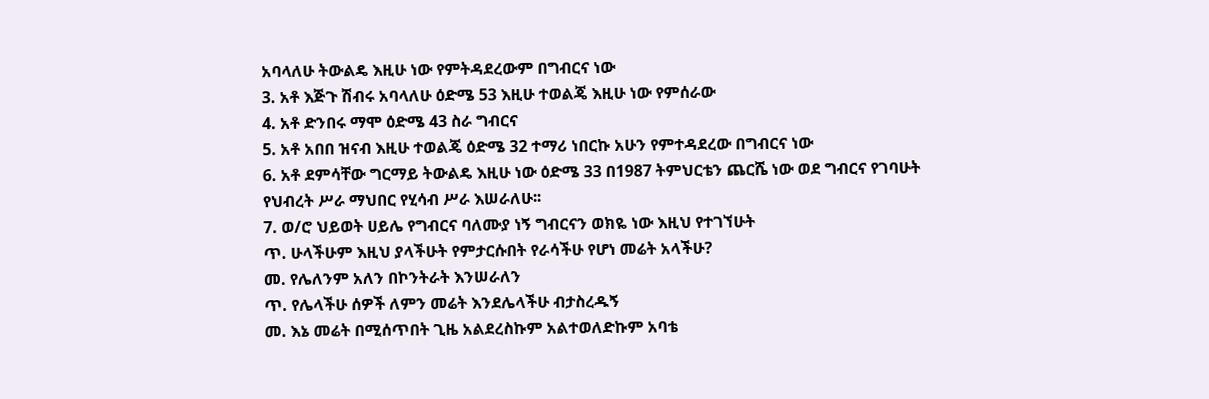አባላለሁ ትውልዴ እዚሁ ነው የምትዳደረውም በግብርና ነው
3. አቶ እጅጉ ሽብሩ አባላለሁ ዕድሜ 53 እዚሁ ተወልጄ እዚሁ ነው የምሰራው
4. አቶ ድንበሩ ማሞ ዕድሜ 43 ስራ ግብርና
5. አቶ አበበ ዝናብ እዚሁ ተወልጄ ዕድሜ 32 ተማሪ ነበርኩ አሁን የምተዳደረው በግብርና ነው
6. አቶ ደምሳቸው ግርማይ ትውልዴ እዚሁ ነው ዕድሜ 33 በ1987 ትምህርቴን ጨርሼ ነው ወደ ግብርና የገባሁት የህብረት ሥራ ማህበር የሂሳብ ሥራ እሠራለሁ፡፡
7. ወ/ሮ ህይወት ሀይሌ የግብርና ባለሙያ ነኝ ግብርናን ወክዬ ነው እዚህ የተገኘሁት
ጥ. ሁላችሁም እዚህ ያላችሁት የምታርሱበት የራሳችሁ የሆነ መሬት አላችሁ?
መ. የሌለንም አለን በኮንትራት እንሠራለን
ጥ. የሌላችሁ ሰዎች ለምን መሬት እንደሌላችሁ ብታስረዱኝ
መ. እኔ መሬት በሚሰጥበት ጊዜ አልደረስኩም አልተወለድኩም አባቴ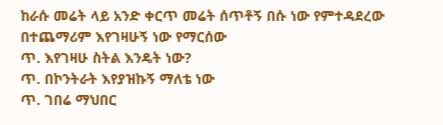ከራሱ መሬት ላይ አንድ ቀርጥ መሬት ሰጥቶኝ በሱ ነው የምተዳደረው በተጨማሪም እየገዛሁኝ ነው የማርሰው
ጥ. እየገዛሁ ስትል እንዴት ነው?
ጥ. በኮንትራት እየያዝኩኝ ማለቴ ነው
ጥ. ገበሬ ማህበር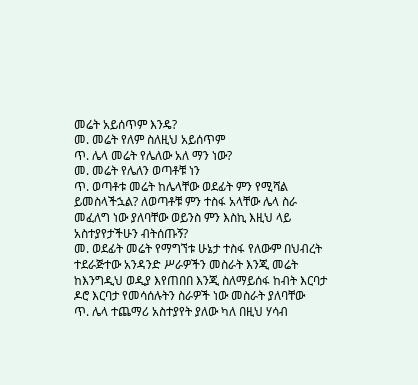መሬት አይሰጥም እንዴ?
መ. መሬት የለም ስለዚህ አይሰጥም
ጥ. ሌላ መሬት የሌለው አለ ማን ነው?
መ. መሬት የሌለን ወጣቶቹ ነን
ጥ. ወጣቶቱ መሬት ከሌላቸው ወደፊት ምን የሚሻል ይመስላችኋል? ለወጣቶቹ ምን ተስፋ አላቸው ሌላ ስራ መፈለግ ነው ያለባቸው ወይንስ ምን እስኪ እዚህ ላይ አስተያየታችሁን ብትሰጡኝ?
መ. ወደፊት መሬት የማግኘቱ ሁኔታ ተስፋ የለውም በህብረት ተደራጅተው አንዳንድ ሥራዎችን መስራት እንጂ መሬት ከእንግዲህ ወዲያ እየጠበበ እንጂ ስለማይሰፋ ከብት እርባታ ዶሮ እርባታ የመሳሰሉትን ስራዎች ነው መስራት ያለባቸው
ጥ. ሌላ ተጨማሪ አስተያየት ያለው ካለ በዚህ ሃሳብ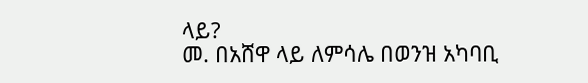ላይ?
መ. በአሸዋ ላይ ለምሳሌ በወንዝ አካባቢ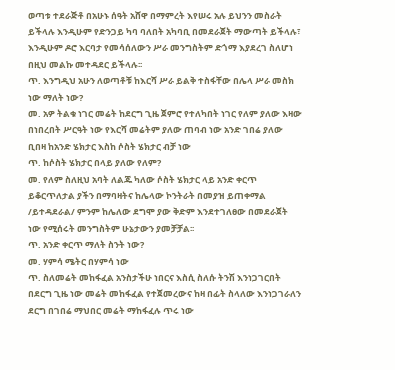ወጣቱ ተደራጅቶ በአሁኑ ሰዓት አሸዋ በማምረት እየሠሩ አሉ ይህንን መስራት ይችላሉ እንዲሁም የድንጋይ ካባ ባለበት አካባቢ በመደራጀት ማውጣት ይችላሉ፣ እንዲሁም ዶሮ እርባታ የመሳሰለውን ሥራ መንግስትም ድጎማ እያደረገ ስለሆነ በዚህ መልኩ መተዳደር ይችላሉ፡፡
ጥ. እንግዲህ አሁን ለወጣቶቹ ከእርሻ ሥራ ይልቅ ተስፋቸው በሌላ ሥራ መስክ ነው ማለት ነው?
መ. አዎ ትልቁ ነገር መሬት ከደርግ ጊዜ ጀምሮ የተለካበት ነገር የለም ያለው እዛው በነበረበት ሥርዓት ነው የእርሻ መሬትም ያለው ጠባብ ነው አንድ ገበሬ ያለው ቢበዛ ከአንድ ሄክታር እስከ ሶስት ሄክታር ብቻ ነው
ጥ. ከሶስት ሄክታር በላይ ያለው የለም?
መ. የለም ስለዚህ አባት ለልጁ ካለው ሶስት ሄክታር ላይ አንድ ቀርጥ ይቆርጥለታል ያችን በማባዛትና ከሌላው ኮንትራት በመያዝ ይጠቀማል /ይተዳደራል/ ምንም ከሌለው ደግሞ ያው ቅድም እንደተገለፀው በመደራጀት ነው የሚሰሩት መንግስትም ሁኔታውን ያመቻቻል፡፡
ጥ. አንድ ቀርጥ ማለት ስንት ነው?
መ. ሃምሳ ሜትር በሃምሳ ነው
ጥ. ስለመሬት መከፋፈል አንስታችሁ ነበርና እስሲ ስለሱ ትንሽ እንነጋገርበት በደርግ ጊዜ ነው መሬት መከፋፈል የተጀመረውና ከዛ በፊት ስላለው እንነጋገራለን ደርግ በገበሬ ማህበር መሬት ማከፋፈሉ ጥሩ ነው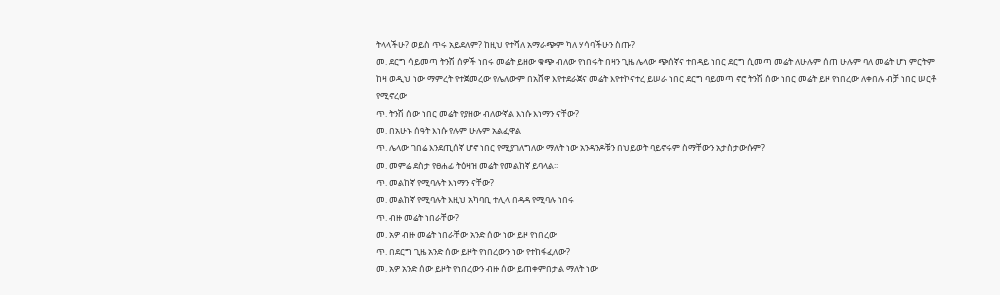ትላላችሁ? ወይስ ጥሩ አይደለም? ከዚህ የተሻለ አማራጭም ካለ ሃሳባችሁን ስጡ?
መ. ደርግ ሳይመጣ ትንሽ ሰዎች ነበሩ መሬት ይዘው ቁጭ ብለው የነበሩት በዛን ጊዜ ሌላው ጭሰኛና ተበዳይ ነበር ደርግ ሲመጣ መሬት ለሁሉም ሰጠ ሁሉም ባለ መሬት ሆነ ምርትም ከዛ ወዲህ ነው ማምረት የተጀመረው የሌለውም በአሸዋ እየተደራጀና መሬት እየተኮናተረ ይሠራ ነበር ደርግ ባይመጣ ኖሮ ትንሽ ሰው ነበር መሬት ይዞ የነበረው ለቀበሉ ብቻ ነበር ሠርቶ የሚኖረው
ጥ. ትንሽ ሰው ነበር መሬት የያዘው ብለውኛል እነሱ እነማን ናቸው?
መ. በአሁኑ ሰዓት እነሱ የሉም ሁሉም አልፈዋል
ጥ. ሌላው ገበሬ እንደጢሰኛ ሆኖ ነበር የሚያገለግለው ማለት ነው አንዳንዶቹን በህይወት ባይኖሩም ስማቸውን አታስታውሱም?
መ. መምሬ ደስታ የፀሐፊ ትዕዛዝ መሬት የመልከኛ ይባላል፡፡
ጥ. መልከኛ የሚባሉት እነማን ናቸው?
መ. መልከኛ የሚባሉት እዚህ አካባቢ ተሊላ በዳዳ የሚባሉ ነበሩ
ጥ. ብዙ መሬት ነበራቸው?
መ. አዎ ብዙ መሬት ነበራቸው አንድ ሰው ነው ይዞ የነበረው
ጥ. በደርግ ጊዜ አንድ ሰው ይዞት የነበረውን ነው የተከፋፈለው?
መ. አዎ አንድ ሰው ይዞት የነበረውን ብዙ ሰው ይጠቀምበታል ማለት ነው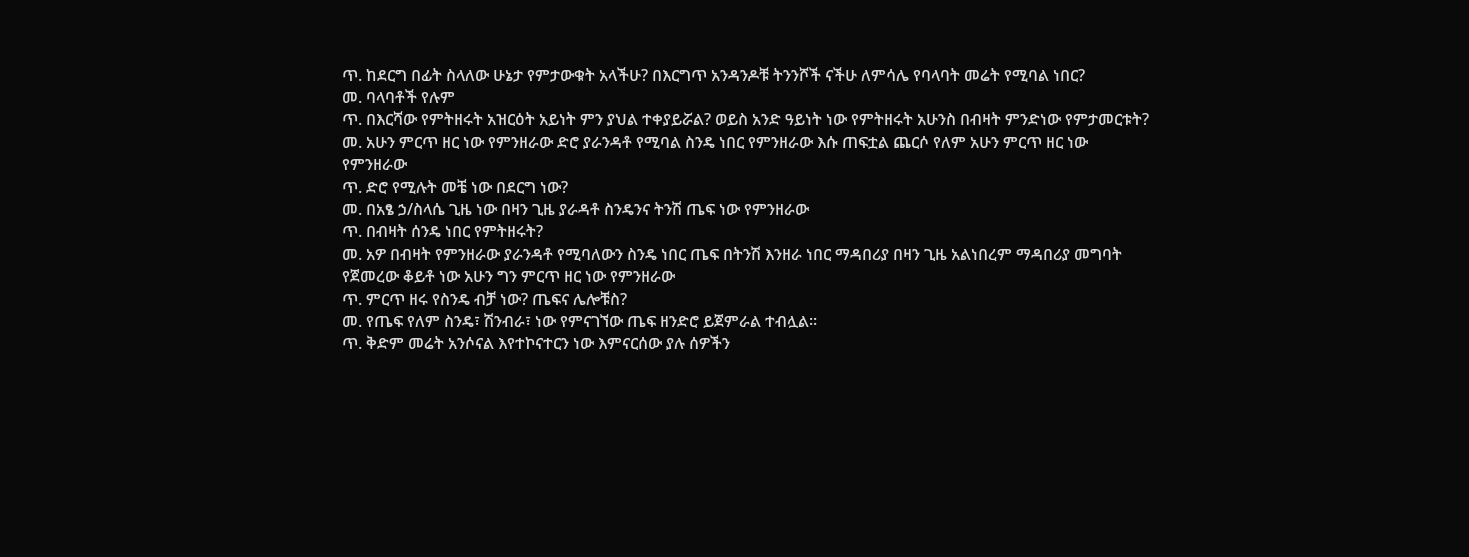ጥ. ከደርግ በፊት ስላለው ሁኔታ የምታውቁት አላችሁ? በእርግጥ አንዳንዶቹ ትንንሾች ናችሁ ለምሳሌ የባላባት መሬት የሚባል ነበር?
መ. ባላባቶች የሉም
ጥ. በእርሻው የምትዘሩት አዝርዕት አይነት ምን ያህል ተቀያይሯል? ወይስ አንድ ዓይነት ነው የምትዘሩት አሁንስ በብዛት ምንድነው የምታመርቱት?
መ. አሁን ምርጥ ዘር ነው የምንዘራው ድሮ ያራንዳቶ የሚባል ስንዴ ነበር የምንዘራው እሱ ጠፍቷል ጨርሶ የለም አሁን ምርጥ ዘር ነው የምንዘራው
ጥ. ድሮ የሚሉት መቼ ነው በደርግ ነው?
መ. በአፄ ኃ/ስላሴ ጊዜ ነው በዛን ጊዜ ያራዳቶ ስንዴንና ትንሽ ጤፍ ነው የምንዘራው
ጥ. በብዛት ሰንዴ ነበር የምትዘሩት?
መ. አዎ በብዛት የምንዘራው ያራንዳቶ የሚባለውን ስንዴ ነበር ጤፍ በትንሽ እንዘራ ነበር ማዳበሪያ በዛን ጊዜ አልነበረም ማዳበሪያ መግባት የጀመረው ቆይቶ ነው አሁን ግን ምርጥ ዘር ነው የምንዘራው
ጥ. ምርጥ ዘሩ የስንዴ ብቻ ነው? ጤፍና ሌሎቹስ?
መ. የጤፍ የለም ስንዴ፣ ሽንብራ፣ ነው የምናገኘው ጤፍ ዘንድሮ ይጀምራል ተብሏል፡፡
ጥ. ቅድም መሬት አንሶናል እየተኮናተርን ነው እምናርሰው ያሉ ሰዎችን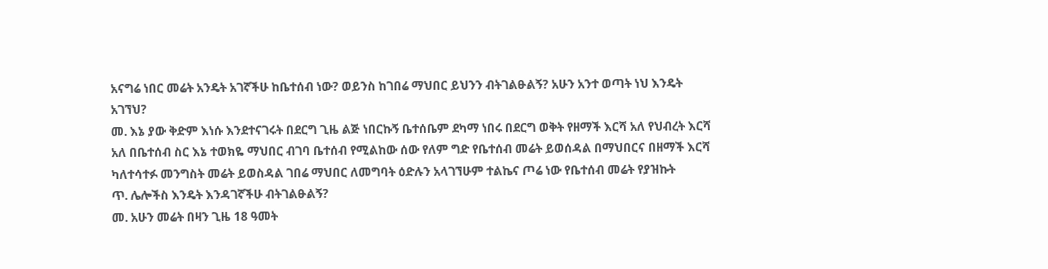አናግሬ ነበር መሬት አንዴት አገኛችሁ ከቤተሰብ ነው? ወይንስ ከገበሬ ማህበር ይህንን ብትገልፁልኝ? አሁን አንተ ወጣት ነህ እንዴት አገኘህ?
መ. እኔ ያው ቅድም እነሱ እንደተናገሩት በደርግ ጊዜ ልጅ ነበርኩኝ ቤተሰቤም ደካማ ነበሩ በደርግ ወቅት የዘማች እርሻ አለ የህብረት እርሻ አለ በቤተሰብ ስር እኔ ተወክዬ ማህበር ብገባ ቤተሰብ የሚልከው ሰው የለም ግድ የቤተሰብ መሬት ይወሰዳል በማህበርና በዘማች እርሻ ካለተሳተፉ መንግስት መሬት ይወስዳል ገበሬ ማህበር ለመግባት ዕድሉን አላገኘሁም ተልኬና ጦሬ ነው የቤተሰብ መሬት የያዝኩት
ጥ. ሌሎችስ እንዴት እንዳገኛችሁ ብትገልፁልኝ?
መ. አሁን መሬት በዛን ጊዜ 18 ዓመት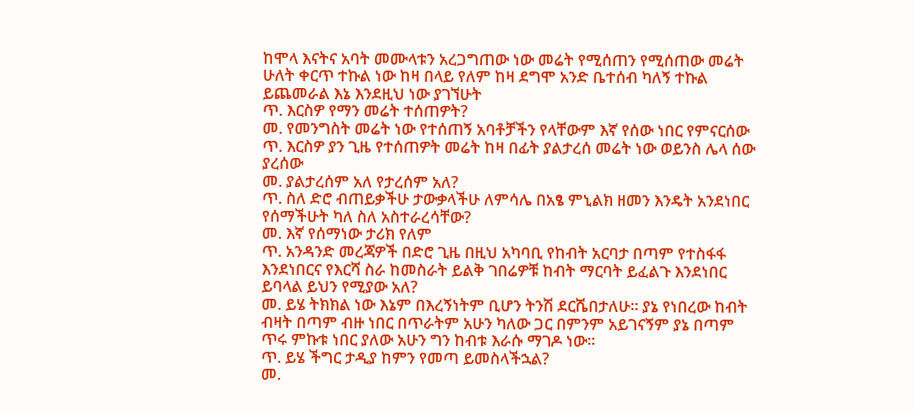ከሞላ እናትና አባት መሙላቱን አረጋግጠው ነው መሬት የሚሰጠን የሚሰጠው መሬት ሁለት ቀርጥ ተኩል ነው ከዛ በላይ የለም ከዛ ደግሞ አንድ ቤተሰብ ካለኝ ተኩል ይጨመራል እኔ እንደዚህ ነው ያገኘሁት
ጥ. እርስዎ የማን መሬት ተሰጠዎት?
መ. የመንግስት መሬት ነው የተሰጠኝ አባቶቻችን የላቸውም እኛ የሰው ነበር የምናርሰው
ጥ. እርስዎ ያን ጊዜ የተሰጠዎት መሬት ከዛ በፊት ያልታረሰ መሬት ነው ወይንስ ሌላ ሰው ያረሰው
መ. ያልታረሰም አለ የታረሰም አለ?
ጥ. ስለ ድሮ ብጠይቃችሁ ታውቃላችሁ ለምሳሌ በአፄ ምኒልክ ዘመን እንዴት አንደነበር የሰማችሁት ካለ ስለ አስተራረሳቸው?
መ. እኛ የሰማነው ታሪክ የለም
ጥ. አንዳንድ መረጃዎች በድሮ ጊዜ በዚህ አካባቢ የከብት አርባታ በጣም የተስፋፋ እንደነበርና የእርሻ ስራ ከመስራት ይልቅ ገበሬዎቹ ከብት ማርባት ይፈልጉ እንደነበር ይባላል ይህን የሚያው አለ?
መ. ይሄ ትክክል ነው እኔም በእረኝነትም ቢሆን ትንሽ ደርሼበታለሁ፡፡ ያኔ የነበረው ከብት ብዛት በጣም ብዙ ነበር በጥራትም አሁን ካለው ጋር በምንም አይገናኝም ያኔ በጣም ጥሩ ምኩቱ ነበር ያለው አሁን ግን ከብቱ እራሱ ማገዶ ነው፡፡
ጥ. ይሄ ችግር ታዲያ ከምን የመጣ ይመስላችኋል?
መ.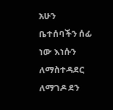አሁን ቤተሰባችን ሰፊ ነው እነሱን ለማስተዳደር ለማገዶ ደን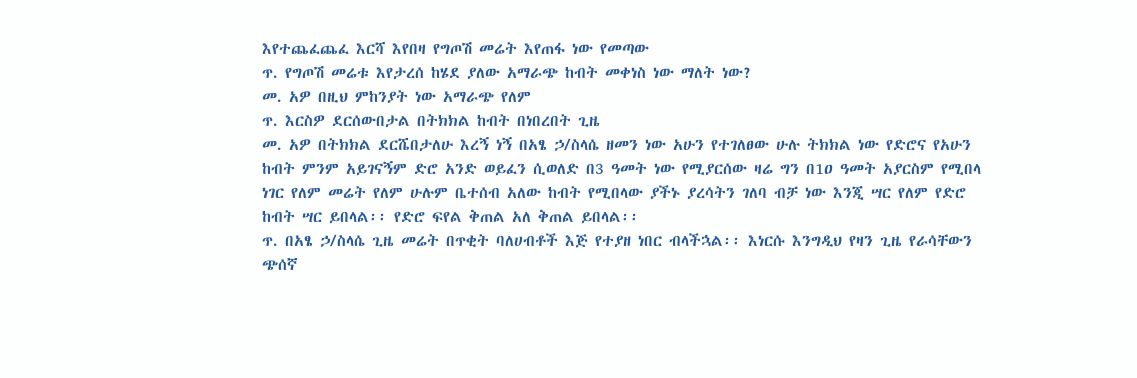እየተጨፈጨፈ እርሻ እየበዛ የግጦሽ መሬት እየጠፋ ነው የመጣው
ጥ. የግጦሽ መሬቱ እየታረሰ ከሄደ ያለው አማራጭ ከብት መቀነስ ነው ማለት ነው?
መ. አዎ በዚህ ምከንያት ነው አማራጭ የለም
ጥ. እርስዎ ደርሰውበታል በትክክል ከብት በነበረበት ጊዜ
መ. አዎ በትክክል ደርሼበታለሁ እረኝ ነኝ በአፄ ኃ/ስላሴ ዘመን ነው አሁን የተገለፀው ሁሉ ትክክል ነው የድሮና የአሁን ከብት ምንም አይገናኝም ድሮ አንድ ወይፈን ሲወለድ በ3 ዓመት ነው የሚያርሰው ዛሬ ግን በ1ዐ ዓመት አያርስም የሚበላ ነገር የለም መሬት የለም ሁሉም ቤተሰብ አለው ከብት የሚበላው ያችኑ ያረሳትን ገለባ ብቻ ነው እንጂ ሣር የለም የድሮ ከብት ሣር ይበላል፡፡ የድሮ ፍየል ቅጠል አለ ቅጠል ይበላል፡፡
ጥ. በአፄ ኃ/ስላሴ ጊዜ መሬት በጥቂት ባለሀብቶች እጅ የተያዘ ነበር ብላችኋል፡፡ እነርሱ እንግዲህ የዛን ጊዜ የራሳቸውን ጭሰኛ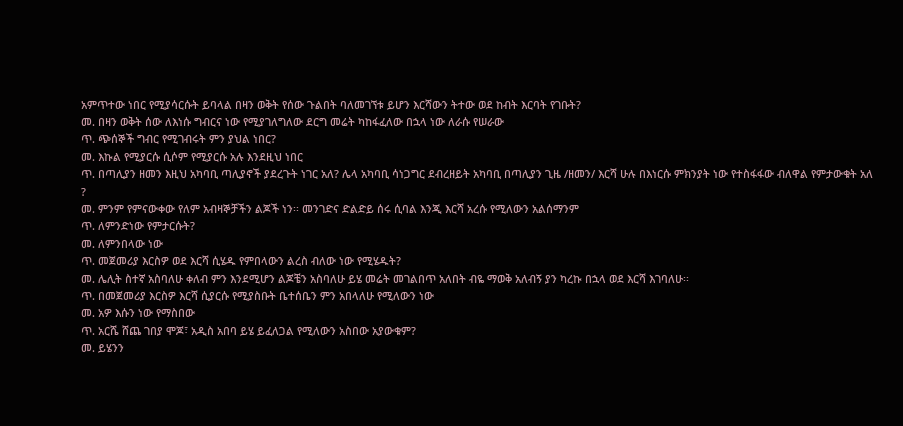አምጥተው ነበር የሚያሳርሱት ይባላል በዛን ወቅት የሰው ጉልበት ባለመገኘቱ ይሆን እርሻውን ትተው ወደ ከብት እርባት የገቡት?
መ. በዛን ወቅት ሰው ለእነሱ ግብርና ነው የሚያገለግለው ደርግ መሬት ካከፋፈለው በኋላ ነው ለራሱ የሠራው
ጥ. ጭሰኞች ግብር የሚገብሩት ምን ያህል ነበር?
መ. እኩል የሚያርሱ ሲሶም የሚያርሱ አሉ እንደዚህ ነበር
ጥ. በጣሊያን ዘመን እዚህ አካባቢ ጣሊያኖች ያደረጉት ነገር አለ? ሌላ አካባቢ ሳነጋግር ደብረዘይት አካባቢ በጣሊያን ጊዜ /ዘመን/ እርሻ ሁሉ በእነርሱ ምክንያት ነው የተስፋፋው ብለዋል የምታውቁት አለ ?
መ. ምንም የምናውቀው የለም አብዛኞቻችን ልጆች ነን፡፡ መንገድና ድልድይ ሰሩ ሲባል እንጂ እርሻ አረሱ የሚለውን አልሰማንም
ጥ. ለምንድነው የምታርሱት?
መ. ለምንበላው ነው
ጥ. መጀመሪያ እርስዎ ወደ እርሻ ሲሄዱ የምበላውን ልረስ ብለው ነው የሚሄዱት?
መ. ሌሊት ስተኛ አስባለሁ ቀለብ ምን እንደሚሆን ልጆቼን አስባለሁ ይሄ መሬት መገልበጥ አለበት ብዬ ማወቅ አለብኝ ያን ካረኩ በኋላ ወደ እርሻ እገባለሁ፡፡
ጥ. በመጀመሪያ እርስዎ እርሻ ሲያርሱ የሚያስቡት ቤተሰቤን ምን አበላለሁ የሚለውን ነው
መ. አዎ እሱን ነው የማስበው
ጥ. አርሼ ሸጨ ገበያ ሞጆ፣ አዲስ አበባ ይሄ ይፈለጋል የሚለውን አስበው አያውቁም?
መ. ይሄንን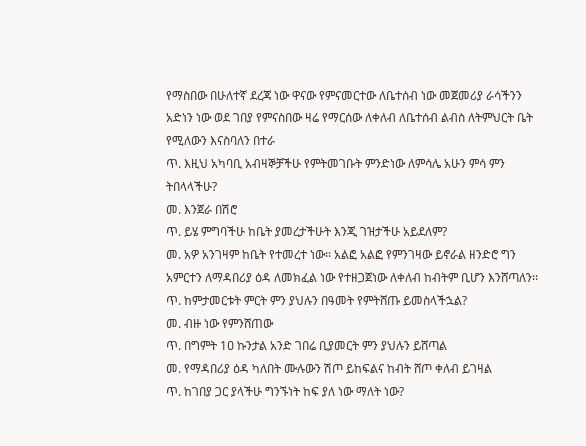የማስበው በሁለተኛ ደረጃ ነው ዋናው የምናመርተው ለቤተሰብ ነው መጀመሪያ ራሳችንን አድነን ነው ወደ ገበያ የምናስበው ዛሬ የማርሰው ለቀለብ ለቤተሰብ ልብስ ለትምህርት ቤት የሚለውን እናስባለን በተራ
ጥ. እዚህ አካባቢ አብዛኞቻችሁ የምትመገቡት ምንድነው ለምሳሌ አሁን ምሳ ምን ትበላላችሁ?
መ. እንጀራ በሽሮ
ጥ. ይሄ ምግባችሁ ከቤት ያመረታችሁት እንጂ ገዝታችሁ አይደለም?
መ. አዎ አንገዛም ከቤት የተመረተ ነው፡፡ አልፎ አልፎ የምንገዛው ይኖራል ዘንድሮ ግን አምርተን ለማዳበሪያ ዕዳ ለመክፈል ነው የተዘጋጀነው ለቀለብ ከብትም ቢሆን እንሸጣለን፡፡
ጥ. ከምታመርቱት ምርት ምን ያህሉን በዓመት የምትሸጡ ይመስላችኋል?
መ. ብዙ ነው የምንሸጠው
ጥ. በግምት 1ዐ ኩንታል አንድ ገበሬ ቢያመርት ምን ያህሉን ይሸጣል
መ. የማዳበሪያ ዕዳ ካለበት ሙሉውን ሽጦ ይከፍልና ከብት ሸጦ ቀለብ ይገዛል
ጥ. ከገበያ ጋር ያላችሁ ግንኙነት ከፍ ያለ ነው ማለት ነው?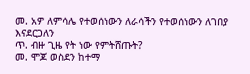መ. አዎ ለምሳሌ የተወሰነውን ለራሳችን የተወሰነውን ለገበያ እናደርጋለን
ጥ. ብዙ ጊዜ የት ነው የምትሸጡት?
መ. ሞጆ ወስደን ከተማ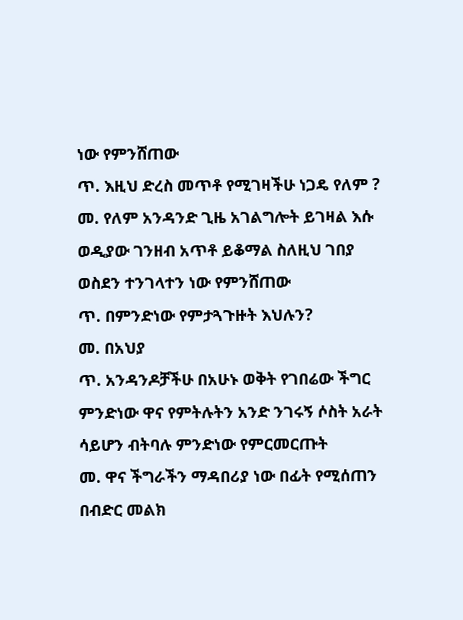ነው የምንሸጠው
ጥ. እዚህ ድረስ መጥቶ የሚገዛችሁ ነጋዴ የለም ?
መ. የለም አንዳንድ ጊዜ አገልግሎት ይገዛል እሱ ወዲያው ገንዘብ አጥቶ ይቆማል ስለዚህ ገበያ ወስደን ተንገላተን ነው የምንሸጠው
ጥ. በምንድነው የምታጓጉዙት እህሉን?
መ. በአህያ
ጥ. አንዳንዶቻችሁ በአሁኑ ወቅት የገበሬው ችግር ምንድነው ዋና የምትሉትን አንድ ንገሩኝ ሶስት አራት ሳይሆን ብትባሉ ምንድነው የምርመርጡት
መ. ዋና ችግራችን ማዳበሪያ ነው በፊት የሚሰጠን በብድር መልክ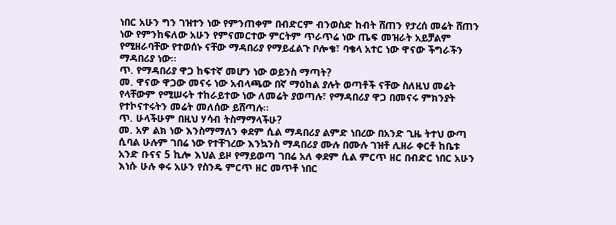ነበር አሁን ግን ገዝተን ነው የምንጠቀም በብድርም ብንወስድ ከብት ሸጠን የታረሰ መሬት ሸጠን ነው የምንከፍለው አሁን የምናመርተው ምርትም ጥራጥሬ ነው ጤፍ መዝራት አይቻልም የሚዘራባቸው የተወሰኑ ናቸው ማዳበሪያ የማይፈልጉ ቦሎቄ፣ ባቄላ አተር ነው ዋናው ችግራችን ማዳበሪያ ነው፡፡
ጥ. የማዳበሪያ ዋጋ ከፍተኛ መሆን ነው ወይንስ ማጣት?
መ. ዋናው ዋጋው መናሩ ነው አብላጫው በኛ ማዕከል ያሉት ወጣቶች ናቸው ስለዚህ መሬት የላቸውም የሚሠሩት ተከራይተው ነው ለመሬት ያወጣሉ፣ የማዳበሪያ ዋጋ በመናሩ ምክንያት የተኮናተሩትን መሬት መለሰው ይሸጣሉ፡፡
ጥ. ሁላችሁም በዚህ ሃሳብ ትስማማላችሁ?
መ. አዎ ልክ ነው እንስማማለን ቀደም ሲል ማዳበሪያ ልምድ ነበረው በአንድ ጊዜ ትተህ ውጣ ሲባል ሁሉም ገበሬ ነው የተቸገረው እንኳንስ ማዳበሪያ ሙሉ በሙሉ ገዝቶ ሊዘራ ቀርቶ ከቤቱ አንድ ቡናና 5 ኪሎ እህል ይዞ የማይወጣ ገበሬ አለ ቀደም ሲል ምርጥ ዘር በብድር ነበር አሁን እነሱ ሁሉ ቀሩ አሁን የስንዴ ምርጥ ዘር መጥቶ ነበር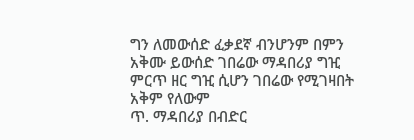ግን ለመውሰድ ፈቃደኛ ብንሆንም በምን አቅሙ ይውሰድ ገበሬው ማዳበሪያ ግዢ ምርጥ ዘር ግዢ ሲሆን ገበሬው የሚገዛበት አቅም የለውም
ጥ. ማዳበሪያ በብድር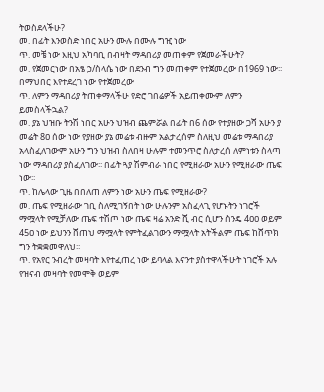ትወስደላችሁ?
መ. በፊት እንወስድ ነበር አሁን ሙሉ በሙሉ ግዢ ነው
ጥ. መቼ ነው እዚህ አካባቢ በብዛት ማዳበሪያ መጠቀም የጀመራችሁት?
መ. የጀመርነው በአፄ ኃ/ስላሴ ነው በደንብ ግን መጠቀም የተጀመረው በ1969 ነው፡፡ በማህበር እየተደረገ ነው የተጀመረው
ጥ. ለምን ማዳበሪያ ትጠቀማላችሁ የድሮ ገበሬዎች አይጠቀሙም ለምን ይመስላችኋል?
መ. ያኔ ህዝቡ ትንሽ ነበር አሁን ህዝብ ጨምሯል በፊት በ6 ሰው የተያዘው ጋሻ አሁን ያ መሬት 8ዐ ሰው ነው የያዘው ያኔ መሬቱ ብዙም አልታረሰም ስለዚህ መሬቱ ማዳበሪያ አላስፈለገውም አሁን ግን ህዝብ ስለበዛ ሁሉም ተመንጥሮ ስለታረሰ ለምነቱን ስላጣ ነው ማዳበሪያ ያስፈለገው፡፡ በፊት ጓያ ሽምብራ ነበር የሚዘራው አሁን የሚዘራው ጤፍ ነው፡፡
ጥ. ከሌላው ጊዜ በበለጠ ለምን ነው አሁን ጤፍ የሚዘራው?
መ. ጤፍ የሚዘራው ገቢ ስለሚገኝበት ነው ሁሉንም አስፈላጊ የሆኑትን ነገሮች ማሟላት የሚቻለው ጤፍ ተሽጦ ነው ጤፍ ዛሬ አንድ ሺ ብር ሲሆን ስንዴ 4ዐዐ ወይም 45ዐ ነው ይህንን ሸጠህ ማሟላት የምትፈልገውን ማሟላት አትችልም ጤፍ ከሸጥክ ግን ትቋቋመዋለህ፡፡
ጥ. የአየር ንብረት መዛባት እየተፈጠረ ነው ይባላል እናንተ ያስተዋላችሁት ነገሮች አሉ የዝናብ መዛባት የመሞቅ ወይም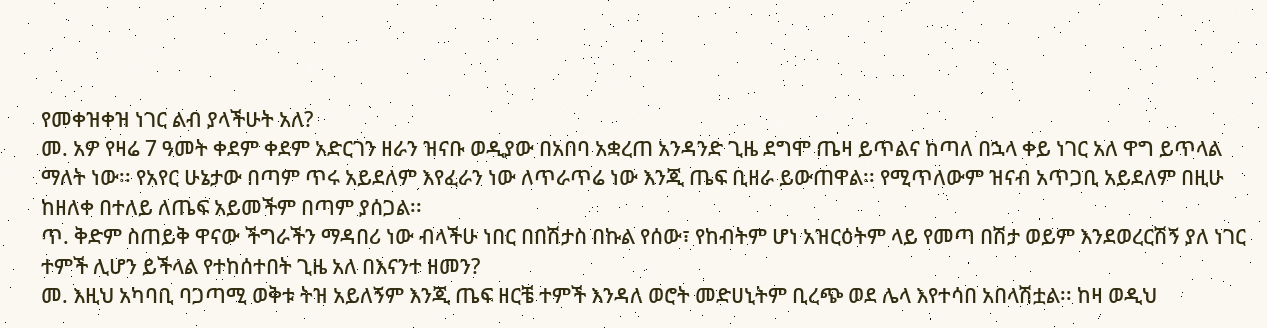የመቀዝቀዝ ነገር ልብ ያላችሁት አለ?
መ. አዎ የዛሬ 7 ዓመት ቀደም ቀደም አድርገን ዘራን ዝናቡ ወዲያው በአበባ አቋረጠ አንዳንድ ጊዜ ደግሞ ጤዛ ይጥልና ከጣለ በኋላ ቀይ ነገር አለ ዋግ ይጥላል ማለት ነው፡፡ የአየር ሁኔታው በጣም ጥሩ አይደለም እየፈራን ነው ለጥራጥሬ ነው እንጂ ጤፍ ቢዘራ ይውጠዋል፡፡ የሚጥለውም ዝናብ አጥጋቢ አይደለም በዚሁ ከዘለቀ በተለይ ለጤፍ አይመችም በጣም ያሰጋል፡፡
ጥ. ቅድም ስጠይቅ ዋናው ችግራችን ማዳበሪ ነው ብላችሁ ነበር በበሽታስ በኩል የሰው፣ የከብትም ሆነ አዝርዕትም ላይ የመጣ በሽታ ወይም እንደወረርሽኝ ያለ ነገር ተምች ሊሆን ይችላል የተከሰተበት ጊዜ አለ በእናንተ ዘመን?
መ. እዚህ አካባቢ ባጋጣሚ ወቅቱ ትዝ አይለኝም እንጂ ጤፍ ዘርቼ ተምች እንዳለ ወሮት መድሀኒትም ቢረጭ ወደ ሌላ እየተሳበ አበላሽቷል፡፡ ከዛ ወዲህ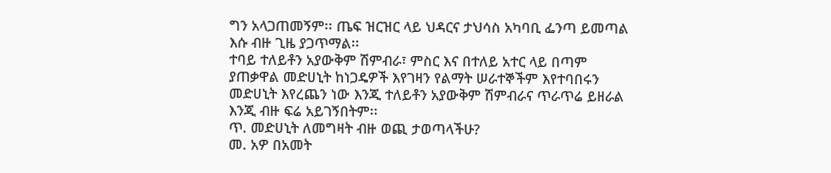ግን አላጋጠመኝም፡፡ ጤፍ ዝርዝር ላይ ህዳርና ታህሳስ አካባቢ ፌንጣ ይመጣል እሱ ብዙ ጊዜ ያጋጥማል፡፡
ተባይ ተለይቶን አያውቅም ሽምብራ፣ ምስር እና በተለይ አተር ላይ በጣም ያጠቃዋል መድሀኒት ከነጋዴዎች እየገዛን የልማት ሠራተኞችም እየተባበሩን መድሀኒት እየረጨን ነው እንጂ ተለይቶን አያውቅም ሽምብራና ጥራጥሬ ይዘራል እንጂ ብዙ ፍሬ አይገኝበትም፡፡
ጥ. መድሀኒት ለመግዛት ብዙ ወጪ ታወጣላችሁ?
መ. አዎ በአመት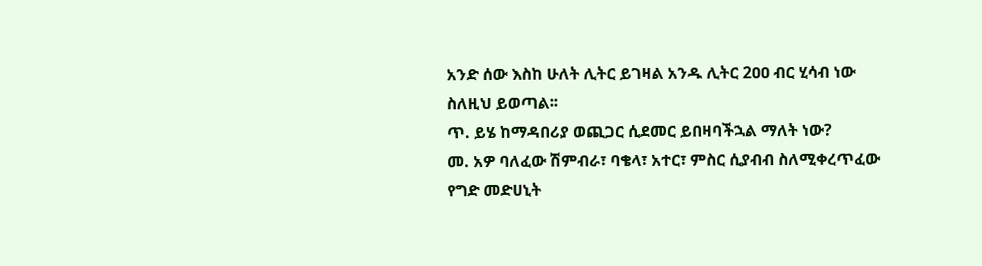አንድ ሰው እስከ ሁለት ሊትር ይገዛል አንዱ ሊትር 2ዐዐ ብር ሂሳብ ነው ስለዚህ ይወጣል፡፡
ጥ. ይሄ ከማዳበሪያ ወጪጋር ሲደመር ይበዛባችኋል ማለት ነው?
መ. አዎ ባለፈው ሽምብራ፣ ባቄላ፣ አተር፣ ምስር ሲያብብ ስለሚቀረጥፈው የግድ መድሀኒት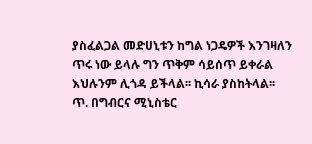ያስፈልጋል መድሀኒቱን ከግል ነጋዴዎች እንገዛለን ጥሩ ነው ይላሉ ግን ጥቅም ሳይሰጥ ይቀራል እህሉንም ሊጎዳ ይችላል፡፡ ኪሳራ ያስከትላል፡፡
ጥ. በግብርና ሚኒስቴር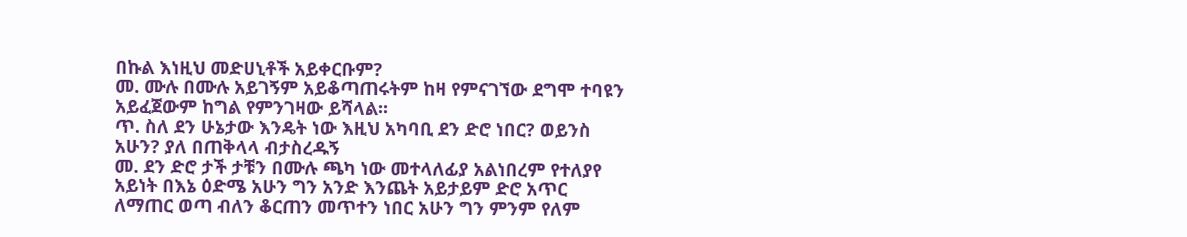በኩል እነዚህ መድሀኒቶች አይቀርቡም?
መ. ሙሉ በሙሉ አይገኝም አይቆጣጠሩትም ከዛ የምናገኘው ደግሞ ተባዩን አይፈጀውም ከግል የምንገዛው ይሻላል፡፡
ጥ. ስለ ደን ሁኔታው እንዴት ነው እዚህ አካባቢ ደን ድሮ ነበር? ወይንስ አሁን? ያለ በጠቅላላ ብታስረዱኝ
መ. ደን ድሮ ታች ታቹን በሙሉ ጫካ ነው መተላለፊያ አልነበረም የተለያየ አይነት በእኔ ዕድሜ አሁን ግን አንድ እንጨት አይታይም ድሮ አጥር ለማጠር ወጣ ብለን ቆርጠን መጥተን ነበር አሁን ግን ምንም የለም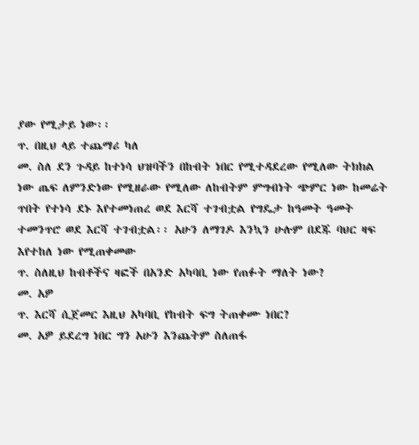ያው የሚታይ ነው፡፡
ጥ. በዚህ ላይ ተጨማሪ ካለ
መ. ስለ ደን ጉዳይ ከተነሳ ህዝባችን በከብት ነበር የሚተዳደረው የሚለው ትክክል ነው ጤፍ ለምንድነው የሚዘራው የሚለው ለከብትም ምግብነት ጭምር ነው ከመሬት ጥበት የተነሳ ደኑ እየተመነጠረ ወደ እርሻ ተገብቷል የግዴታ ከዓመት ዓመት ተመንጥሮ ወደ እርሻ ተገብቷል፡፡ አሁን ለማገዶ እንኳን ሁሉም በደጁ ባህር ዛፍ እየተከለ ነው የሚጠቀመው
ጥ. ስለዚህ ከብቶችና ዛፎች በአንድ አካባቢ ነው የጠፉት ማለት ነው?
መ. አዎ
ጥ. እርሻ ሲጀመር እዚህ አካባቢ የከብት ፍግ ትጠቀሙ ነበር?
መ. አዎ ይደረግ ነበር ግን አሁን እንጨትም ስለጠፋ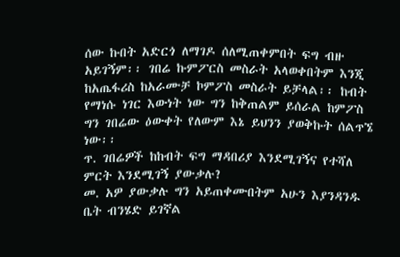ሰው ኩበት አድርጎ ለማገዶ ሰለሚጠቀምበት ፍግ ብዙ አይገኝም፡፡ ገበሬ ኩምፖርስ መስራት አላወቀበትም እንጂ ከአጤፋሪስ ከአራሙቻ ኮምፖስ መስራት ይቻላል፡፡ ከብት የማነሱ ነገር እውነት ነው ግን ከቅጠልም ይሰራል ከምፖስ ግን ገበሬው ዕውቀት የለውም እኔ ይህንን ያወቅኩት ሰልጥኜ ነው፡፡
ጥ. ገበሬዎች ከከብት ፍግ ማዳበሪያ እንደሚገኝና የተሻለ ምርት እንደሚገኝ ያውቃሉ?
መ. አዎ ያውቃሉ ግን አይጠቀሙበትም አሁን እያንዳንዱ ቤት ብንሄድ ይገኛል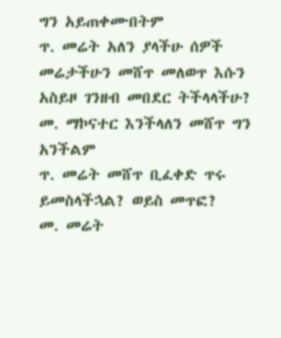ግን አይጠቀሙበትም
ጥ. መሬት አለን ያላችሁ ሰዎች መሬታችሁን መሸጥ መለወጥ እሱን አስይዞ ገንዘብ መበደር ትችላላችሁ?
መ. ማኮናተር እንችላለን መሸጥ ግን አንችልም
ጥ. መሬት መሸጥ ቢፈቀድ ጥሩ ይመስላችኋል? ወይስ መጥፎ?
መ. መሬት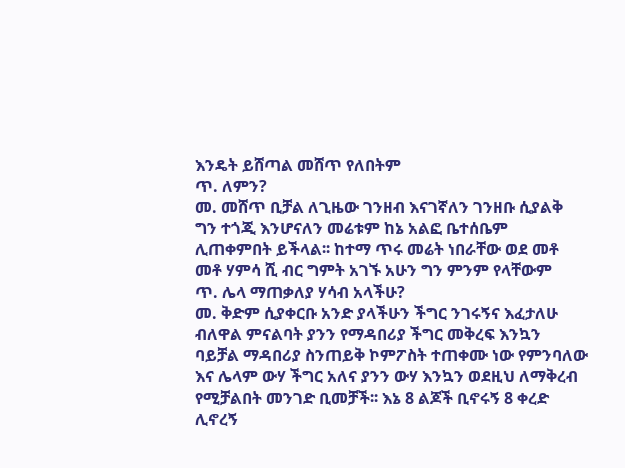እንዴት ይሸጣል መሸጥ የለበትም
ጥ. ለምን?
መ. መሸጥ ቢቻል ለጊዜው ገንዘብ እናገኛለን ገንዘቡ ሲያልቅ ግን ተጎጂ እንሆናለን መሬቱም ከኔ አልፎ ቤተሰቤም ሊጠቀምበት ይችላል፡፡ ከተማ ጥሩ መሬት ነበራቸው ወደ መቶ መቶ ሃምሳ ሺ ብር ግምት አገኙ አሁን ግን ምንም የላቸውም
ጥ. ሌላ ማጠቃለያ ሃሳብ አላችሁ?
መ. ቅድም ሲያቀርቡ አንድ ያላችሁን ችግር ንገሩኝና እፈታለሁ ብለዋል ምናልባት ያንን የማዳበሪያ ችግር መቅረፍ እንኳን ባይቻል ማዳበሪያ ስንጠይቅ ኮምፖስት ተጠቀሙ ነው የምንባለው እና ሌላም ውሃ ችግር አለና ያንን ውሃ እንኳን ወደዚህ ለማቅረብ የሚቻልበት መንገድ ቢመቻች፡፡ እኔ 8 ልጆች ቢኖሩኝ 8 ቀረድ ሊኖረኝ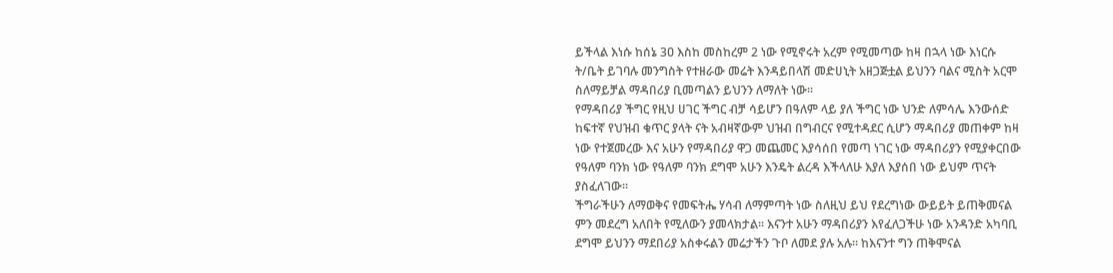ይችላል እነሱ ከሰኔ 3ዐ እስከ መስከረም 2 ነው የሚኖሩት አረም የሚመጣው ከዛ በኋላ ነው እነርሱ ት/ቤት ይገባሉ መንግስት የተዘራው መሬት እንዳይበላሽ መድሀኒት አዘጋጅቷል ይህንን ባልና ሚስት አርሞ ስለማይቻል ማዳበሪያ ቢመጣልን ይህንን ለማለት ነው፡፡
የማዳበሪያ ችግር የዚህ ሀገር ችግር ብቻ ሳይሆን በዓለም ላይ ያለ ችግር ነው ህንድ ለምሳሌ እንውሰድ ከፍተኛ የህዝብ ቁጥር ያላት ናት አብዛኛውም ህዝብ በግብርና የሚተዳደር ሲሆን ማዳበሪያ መጠቀም ከዛ ነው የተጀመረው እና አሁን የማዳበሪያ ዋጋ መጨመር እያሳሰበ የመጣ ነገር ነው ማዳበሪያን የሚያቀርበው የዓለም ባንክ ነው የዓለም ባንክ ደግሞ አሁን እንዴት ልረዳ እችላለሁ እያለ እያሰበ ነው ይህም ጥናት ያስፈለገው፡፡
ችግራችሁን ለማወቅና የመፍትሔ ሃሳብ ለማምጣት ነው ስለዚህ ይህ የደረግነው ውይይት ይጠቅመናል ምን መደረግ አለበት የሚለውን ያመላክታል፡፡ እናንተ አሁን ማዳበሪያን እየፈለጋችሁ ነው አንዳንድ አካባቢ ደግሞ ይህንን ማደበሪያ አስቀሩልን መሬታችን ጉቦ ለመደ ያሉ አሉ፡፡ ከእናንተ ግን ጠቅሞናል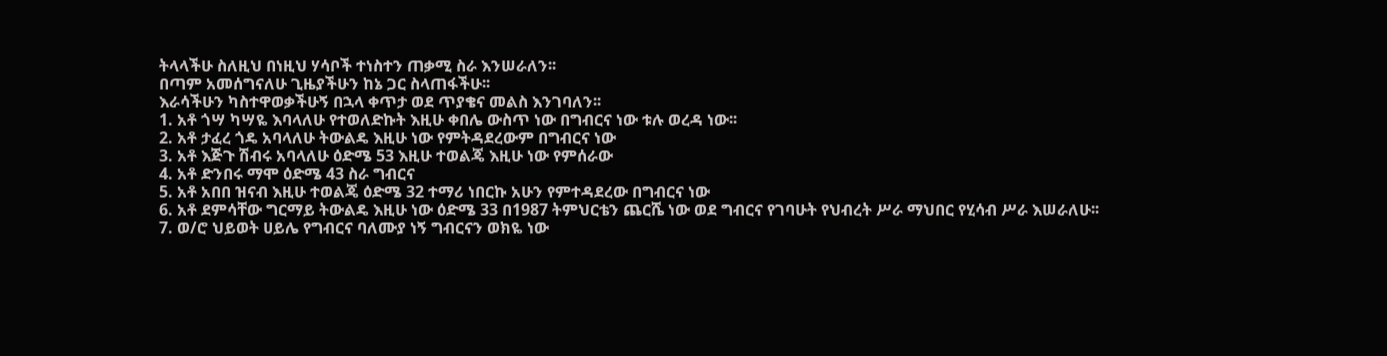ትላላችሁ ስለዚህ በነዚህ ሃሳቦች ተነስተን ጠቃሚ ስራ እንሠራለን፡፡
በጣም አመሰግናለሁ ጊዜያችሁን ከኔ ጋር ስላጠፋችሁ፡፡
እራሳችሁን ካስተዋወቃችሁኝ በኋላ ቀጥታ ወደ ጥያቄና መልስ እንገባለን፡፡
1. አቶ ጎሣ ካሣዬ እባላለሁ የተወለድኩት እዚሁ ቀበሌ ውስጥ ነው በግብርና ነው ቱሉ ወረዳ ነው፡፡
2. አቶ ታፈረ ጎዴ አባላለሁ ትውልዴ እዚሁ ነው የምትዳደረውም በግብርና ነው
3. አቶ እጅጉ ሽብሩ አባላለሁ ዕድሜ 53 እዚሁ ተወልጄ እዚሁ ነው የምሰራው
4. አቶ ድንበሩ ማሞ ዕድሜ 43 ስራ ግብርና
5. አቶ አበበ ዝናብ እዚሁ ተወልጄ ዕድሜ 32 ተማሪ ነበርኩ አሁን የምተዳደረው በግብርና ነው
6. አቶ ደምሳቸው ግርማይ ትውልዴ እዚሁ ነው ዕድሜ 33 በ1987 ትምህርቴን ጨርሼ ነው ወደ ግብርና የገባሁት የህብረት ሥራ ማህበር የሂሳብ ሥራ እሠራለሁ፡፡
7. ወ/ሮ ህይወት ሀይሌ የግብርና ባለሙያ ነኝ ግብርናን ወክዬ ነው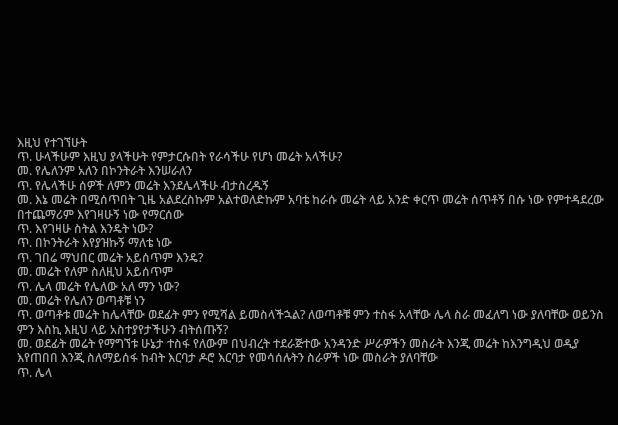እዚህ የተገኘሁት
ጥ. ሁላችሁም እዚህ ያላችሁት የምታርሱበት የራሳችሁ የሆነ መሬት አላችሁ?
መ. የሌለንም አለን በኮንትራት እንሠራለን
ጥ. የሌላችሁ ሰዎች ለምን መሬት እንደሌላችሁ ብታስረዱኝ
መ. እኔ መሬት በሚሰጥበት ጊዜ አልደረስኩም አልተወለድኩም አባቴ ከራሱ መሬት ላይ አንድ ቀርጥ መሬት ሰጥቶኝ በሱ ነው የምተዳደረው በተጨማሪም እየገዛሁኝ ነው የማርሰው
ጥ. እየገዛሁ ስትል እንዴት ነው?
ጥ. በኮንትራት እየያዝኩኝ ማለቴ ነው
ጥ. ገበሬ ማህበር መሬት አይሰጥም እንዴ?
መ. መሬት የለም ስለዚህ አይሰጥም
ጥ. ሌላ መሬት የሌለው አለ ማን ነው?
መ. መሬት የሌለን ወጣቶቹ ነን
ጥ. ወጣቶቱ መሬት ከሌላቸው ወደፊት ምን የሚሻል ይመስላችኋል? ለወጣቶቹ ምን ተስፋ አላቸው ሌላ ስራ መፈለግ ነው ያለባቸው ወይንስ ምን እስኪ እዚህ ላይ አስተያየታችሁን ብትሰጡኝ?
መ. ወደፊት መሬት የማግኘቱ ሁኔታ ተስፋ የለውም በህብረት ተደራጅተው አንዳንድ ሥራዎችን መስራት እንጂ መሬት ከእንግዲህ ወዲያ እየጠበበ እንጂ ስለማይሰፋ ከብት እርባታ ዶሮ እርባታ የመሳሰሉትን ስራዎች ነው መስራት ያለባቸው
ጥ. ሌላ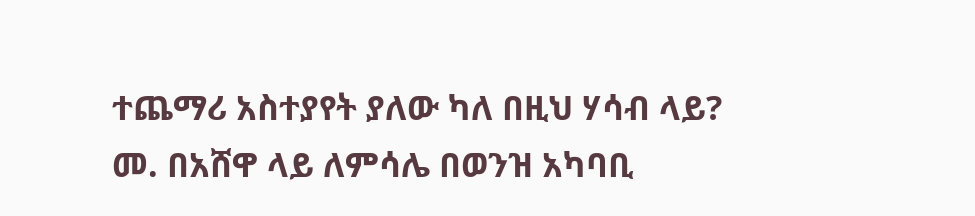ተጨማሪ አስተያየት ያለው ካለ በዚህ ሃሳብ ላይ?
መ. በአሸዋ ላይ ለምሳሌ በወንዝ አካባቢ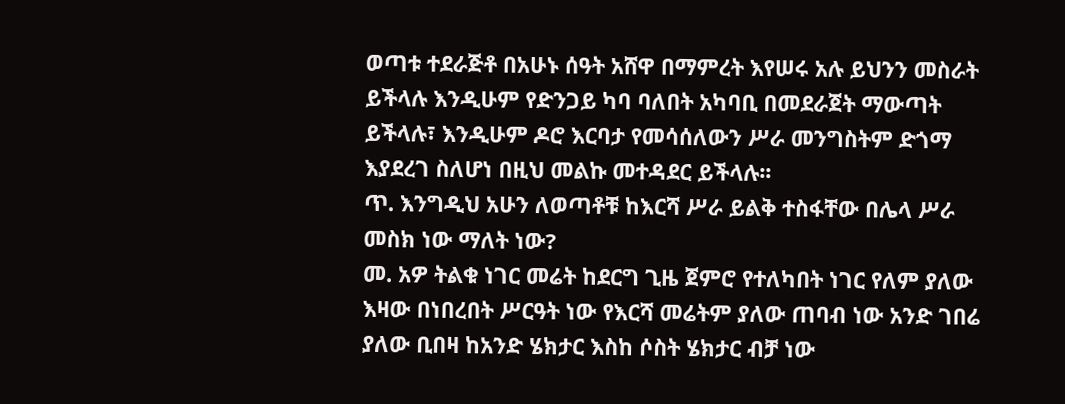ወጣቱ ተደራጅቶ በአሁኑ ሰዓት አሸዋ በማምረት እየሠሩ አሉ ይህንን መስራት ይችላሉ እንዲሁም የድንጋይ ካባ ባለበት አካባቢ በመደራጀት ማውጣት ይችላሉ፣ እንዲሁም ዶሮ እርባታ የመሳሰለውን ሥራ መንግስትም ድጎማ እያደረገ ስለሆነ በዚህ መልኩ መተዳደር ይችላሉ፡፡
ጥ. እንግዲህ አሁን ለወጣቶቹ ከእርሻ ሥራ ይልቅ ተስፋቸው በሌላ ሥራ መስክ ነው ማለት ነው?
መ. አዎ ትልቁ ነገር መሬት ከደርግ ጊዜ ጀምሮ የተለካበት ነገር የለም ያለው እዛው በነበረበት ሥርዓት ነው የእርሻ መሬትም ያለው ጠባብ ነው አንድ ገበሬ ያለው ቢበዛ ከአንድ ሄክታር እስከ ሶስት ሄክታር ብቻ ነው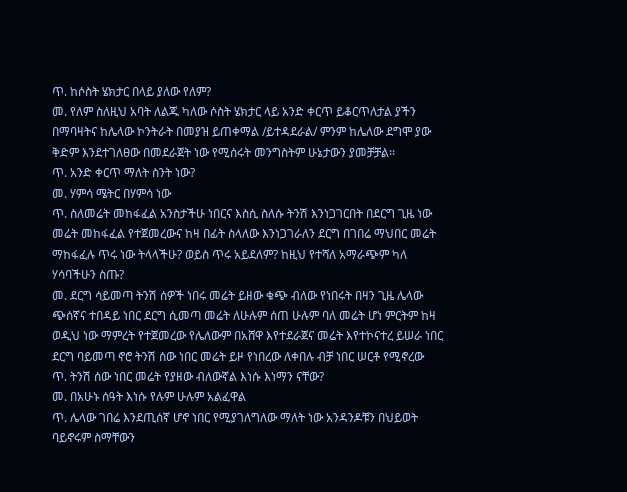ጥ. ከሶስት ሄክታር በላይ ያለው የለም?
መ. የለም ስለዚህ አባት ለልጁ ካለው ሶስት ሄክታር ላይ አንድ ቀርጥ ይቆርጥለታል ያችን በማባዛትና ከሌላው ኮንትራት በመያዝ ይጠቀማል /ይተዳደራል/ ምንም ከሌለው ደግሞ ያው ቅድም እንደተገለፀው በመደራጀት ነው የሚሰሩት መንግስትም ሁኔታውን ያመቻቻል፡፡
ጥ. አንድ ቀርጥ ማለት ስንት ነው?
መ. ሃምሳ ሜትር በሃምሳ ነው
ጥ. ስለመሬት መከፋፈል አንስታችሁ ነበርና እስሲ ስለሱ ትንሽ እንነጋገርበት በደርግ ጊዜ ነው መሬት መከፋፈል የተጀመረውና ከዛ በፊት ስላለው እንነጋገራለን ደርግ በገበሬ ማህበር መሬት ማከፋፈሉ ጥሩ ነው ትላላችሁ? ወይስ ጥሩ አይደለም? ከዚህ የተሻለ አማራጭም ካለ ሃሳባችሁን ስጡ?
መ. ደርግ ሳይመጣ ትንሽ ሰዎች ነበሩ መሬት ይዘው ቁጭ ብለው የነበሩት በዛን ጊዜ ሌላው ጭሰኛና ተበዳይ ነበር ደርግ ሲመጣ መሬት ለሁሉም ሰጠ ሁሉም ባለ መሬት ሆነ ምርትም ከዛ ወዲህ ነው ማምረት የተጀመረው የሌለውም በአሸዋ እየተደራጀና መሬት እየተኮናተረ ይሠራ ነበር ደርግ ባይመጣ ኖሮ ትንሽ ሰው ነበር መሬት ይዞ የነበረው ለቀበሉ ብቻ ነበር ሠርቶ የሚኖረው
ጥ. ትንሽ ሰው ነበር መሬት የያዘው ብለውኛል እነሱ እነማን ናቸው?
መ. በአሁኑ ሰዓት እነሱ የሉም ሁሉም አልፈዋል
ጥ. ሌላው ገበሬ እንደጢሰኛ ሆኖ ነበር የሚያገለግለው ማለት ነው አንዳንዶቹን በህይወት ባይኖሩም ስማቸውን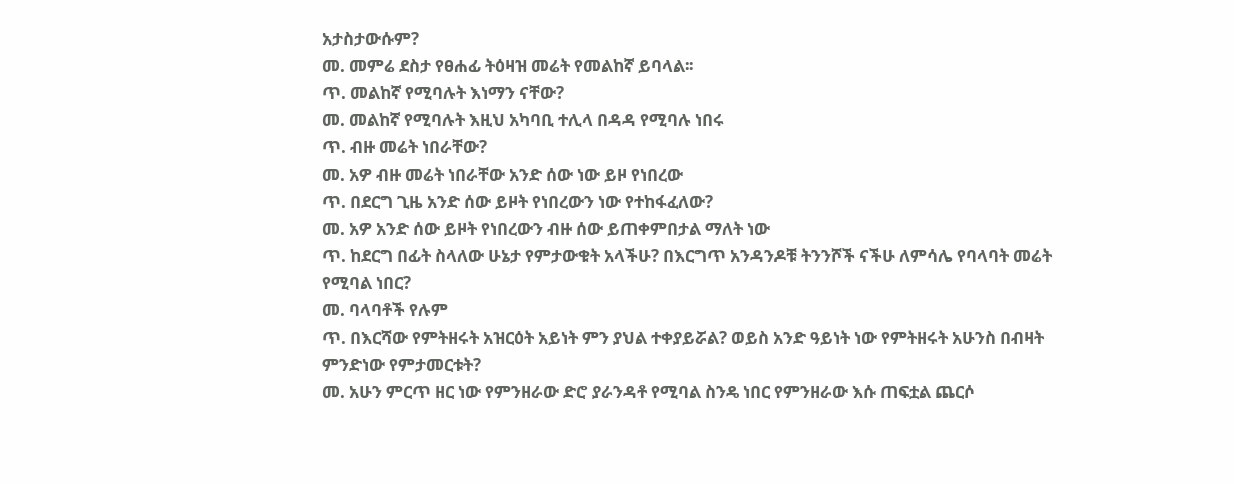አታስታውሱም?
መ. መምሬ ደስታ የፀሐፊ ትዕዛዝ መሬት የመልከኛ ይባላል፡፡
ጥ. መልከኛ የሚባሉት እነማን ናቸው?
መ. መልከኛ የሚባሉት እዚህ አካባቢ ተሊላ በዳዳ የሚባሉ ነበሩ
ጥ. ብዙ መሬት ነበራቸው?
መ. አዎ ብዙ መሬት ነበራቸው አንድ ሰው ነው ይዞ የነበረው
ጥ. በደርግ ጊዜ አንድ ሰው ይዞት የነበረውን ነው የተከፋፈለው?
መ. አዎ አንድ ሰው ይዞት የነበረውን ብዙ ሰው ይጠቀምበታል ማለት ነው
ጥ. ከደርግ በፊት ስላለው ሁኔታ የምታውቁት አላችሁ? በእርግጥ አንዳንዶቹ ትንንሾች ናችሁ ለምሳሌ የባላባት መሬት የሚባል ነበር?
መ. ባላባቶች የሉም
ጥ. በእርሻው የምትዘሩት አዝርዕት አይነት ምን ያህል ተቀያይሯል? ወይስ አንድ ዓይነት ነው የምትዘሩት አሁንስ በብዛት ምንድነው የምታመርቱት?
መ. አሁን ምርጥ ዘር ነው የምንዘራው ድሮ ያራንዳቶ የሚባል ስንዴ ነበር የምንዘራው እሱ ጠፍቷል ጨርሶ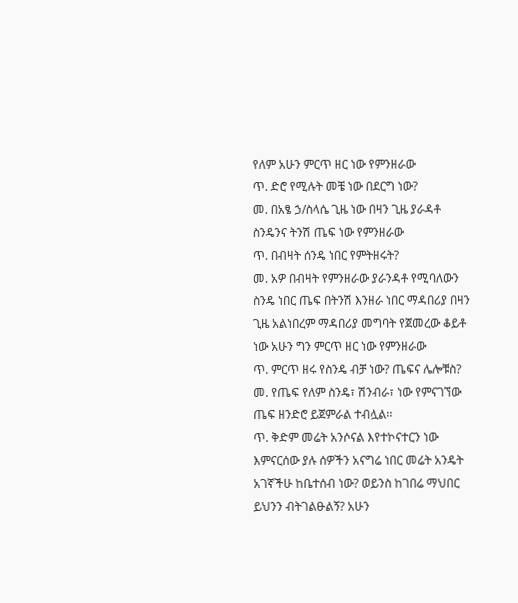የለም አሁን ምርጥ ዘር ነው የምንዘራው
ጥ. ድሮ የሚሉት መቼ ነው በደርግ ነው?
መ. በአፄ ኃ/ስላሴ ጊዜ ነው በዛን ጊዜ ያራዳቶ ስንዴንና ትንሽ ጤፍ ነው የምንዘራው
ጥ. በብዛት ሰንዴ ነበር የምትዘሩት?
መ. አዎ በብዛት የምንዘራው ያራንዳቶ የሚባለውን ስንዴ ነበር ጤፍ በትንሽ እንዘራ ነበር ማዳበሪያ በዛን ጊዜ አልነበረም ማዳበሪያ መግባት የጀመረው ቆይቶ ነው አሁን ግን ምርጥ ዘር ነው የምንዘራው
ጥ. ምርጥ ዘሩ የስንዴ ብቻ ነው? ጤፍና ሌሎቹስ?
መ. የጤፍ የለም ስንዴ፣ ሽንብራ፣ ነው የምናገኘው ጤፍ ዘንድሮ ይጀምራል ተብሏል፡፡
ጥ. ቅድም መሬት አንሶናል እየተኮናተርን ነው እምናርሰው ያሉ ሰዎችን አናግሬ ነበር መሬት አንዴት አገኛችሁ ከቤተሰብ ነው? ወይንስ ከገበሬ ማህበር ይህንን ብትገልፁልኝ? አሁን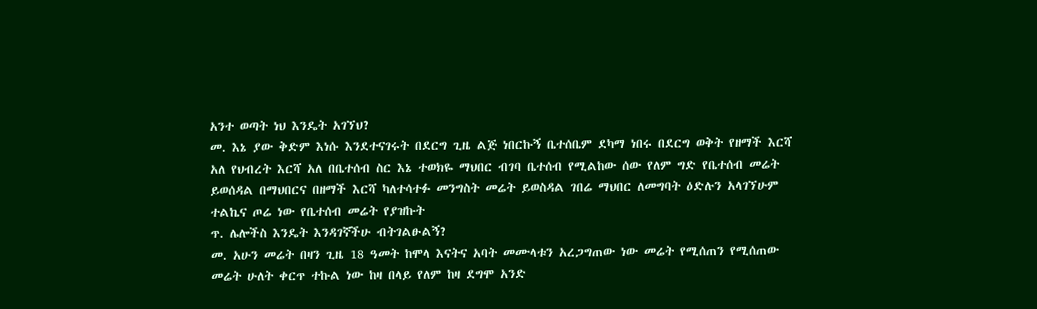አንተ ወጣት ነህ እንዴት አገኘህ?
መ. እኔ ያው ቅድም እነሱ እንደተናገሩት በደርግ ጊዜ ልጅ ነበርኩኝ ቤተሰቤም ደካማ ነበሩ በደርግ ወቅት የዘማች እርሻ አለ የህብረት እርሻ አለ በቤተሰብ ስር እኔ ተወክዬ ማህበር ብገባ ቤተሰብ የሚልከው ሰው የለም ግድ የቤተሰብ መሬት ይወሰዳል በማህበርና በዘማች እርሻ ካለተሳተፉ መንግስት መሬት ይወስዳል ገበሬ ማህበር ለመግባት ዕድሉን አላገኘሁም ተልኬና ጦሬ ነው የቤተሰብ መሬት የያዝኩት
ጥ. ሌሎችስ እንዴት እንዳገኛችሁ ብትገልፁልኝ?
መ. አሁን መሬት በዛን ጊዜ 18 ዓመት ከሞላ እናትና አባት መሙላቱን አረጋግጠው ነው መሬት የሚሰጠን የሚሰጠው መሬት ሁለት ቀርጥ ተኩል ነው ከዛ በላይ የለም ከዛ ደግሞ አንድ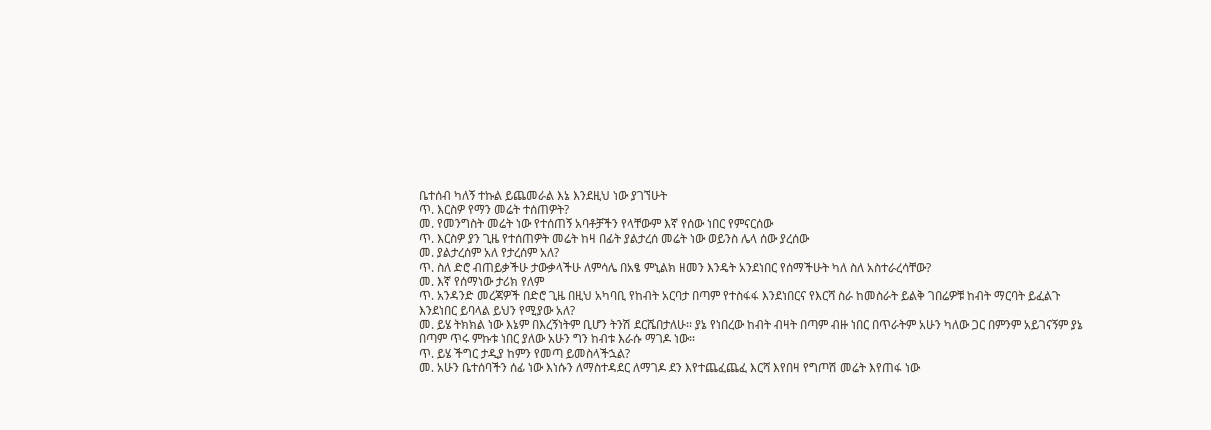ቤተሰብ ካለኝ ተኩል ይጨመራል እኔ እንደዚህ ነው ያገኘሁት
ጥ. እርስዎ የማን መሬት ተሰጠዎት?
መ. የመንግስት መሬት ነው የተሰጠኝ አባቶቻችን የላቸውም እኛ የሰው ነበር የምናርሰው
ጥ. እርስዎ ያን ጊዜ የተሰጠዎት መሬት ከዛ በፊት ያልታረሰ መሬት ነው ወይንስ ሌላ ሰው ያረሰው
መ. ያልታረሰም አለ የታረሰም አለ?
ጥ. ስለ ድሮ ብጠይቃችሁ ታውቃላችሁ ለምሳሌ በአፄ ምኒልክ ዘመን እንዴት አንደነበር የሰማችሁት ካለ ስለ አስተራረሳቸው?
መ. እኛ የሰማነው ታሪክ የለም
ጥ. አንዳንድ መረጃዎች በድሮ ጊዜ በዚህ አካባቢ የከብት አርባታ በጣም የተስፋፋ እንደነበርና የእርሻ ስራ ከመስራት ይልቅ ገበሬዎቹ ከብት ማርባት ይፈልጉ እንደነበር ይባላል ይህን የሚያው አለ?
መ. ይሄ ትክክል ነው እኔም በእረኝነትም ቢሆን ትንሽ ደርሼበታለሁ፡፡ ያኔ የነበረው ከብት ብዛት በጣም ብዙ ነበር በጥራትም አሁን ካለው ጋር በምንም አይገናኝም ያኔ በጣም ጥሩ ምኩቱ ነበር ያለው አሁን ግን ከብቱ እራሱ ማገዶ ነው፡፡
ጥ. ይሄ ችግር ታዲያ ከምን የመጣ ይመስላችኋል?
መ. አሁን ቤተሰባችን ሰፊ ነው እነሱን ለማስተዳደር ለማገዶ ደን እየተጨፈጨፈ እርሻ እየበዛ የግጦሽ መሬት እየጠፋ ነው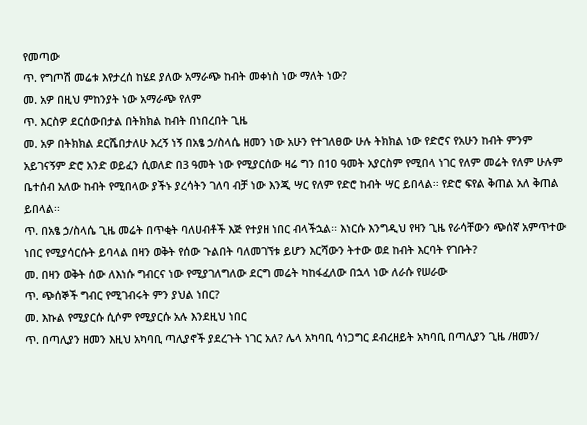የመጣው
ጥ. የግጦሽ መሬቱ እየታረሰ ከሄደ ያለው አማራጭ ከብት መቀነስ ነው ማለት ነው?
መ. አዎ በዚህ ምከንያት ነው አማራጭ የለም
ጥ. እርስዎ ደርሰውበታል በትክክል ከብት በነበረበት ጊዜ
መ. አዎ በትክክል ደርሼበታለሁ እረኝ ነኝ በአፄ ኃ/ስላሴ ዘመን ነው አሁን የተገለፀው ሁሉ ትክክል ነው የድሮና የአሁን ከብት ምንም አይገናኝም ድሮ አንድ ወይፈን ሲወለድ በ3 ዓመት ነው የሚያርሰው ዛሬ ግን በ1ዐ ዓመት አያርስም የሚበላ ነገር የለም መሬት የለም ሁሉም ቤተሰብ አለው ከብት የሚበላው ያችኑ ያረሳትን ገለባ ብቻ ነው እንጂ ሣር የለም የድሮ ከብት ሣር ይበላል፡፡ የድሮ ፍየል ቅጠል አለ ቅጠል ይበላል፡፡
ጥ. በአፄ ኃ/ስላሴ ጊዜ መሬት በጥቂት ባለሀብቶች እጅ የተያዘ ነበር ብላችኋል፡፡ እነርሱ እንግዲህ የዛን ጊዜ የራሳቸውን ጭሰኛ አምጥተው ነበር የሚያሳርሱት ይባላል በዛን ወቅት የሰው ጉልበት ባለመገኘቱ ይሆን እርሻውን ትተው ወደ ከብት እርባት የገቡት?
መ. በዛን ወቅት ሰው ለእነሱ ግብርና ነው የሚያገለግለው ደርግ መሬት ካከፋፈለው በኋላ ነው ለራሱ የሠራው
ጥ. ጭሰኞች ግብር የሚገብሩት ምን ያህል ነበር?
መ. እኩል የሚያርሱ ሲሶም የሚያርሱ አሉ እንደዚህ ነበር
ጥ. በጣሊያን ዘመን እዚህ አካባቢ ጣሊያኖች ያደረጉት ነገር አለ? ሌላ አካባቢ ሳነጋግር ደብረዘይት አካባቢ በጣሊያን ጊዜ /ዘመን/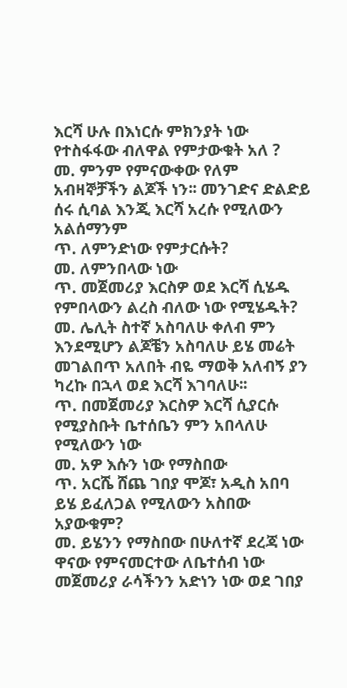እርሻ ሁሉ በእነርሱ ምክንያት ነው የተስፋፋው ብለዋል የምታውቁት አለ ?
መ. ምንም የምናውቀው የለም አብዛኞቻችን ልጆች ነን፡፡ መንገድና ድልድይ ሰሩ ሲባል እንጂ እርሻ አረሱ የሚለውን አልሰማንም
ጥ. ለምንድነው የምታርሱት?
መ. ለምንበላው ነው
ጥ. መጀመሪያ እርስዎ ወደ እርሻ ሲሄዱ የምበላውን ልረስ ብለው ነው የሚሄዱት?
መ. ሌሊት ስተኛ አስባለሁ ቀለብ ምን እንደሚሆን ልጆቼን አስባለሁ ይሄ መሬት መገልበጥ አለበት ብዬ ማወቅ አለብኝ ያን ካረኩ በኋላ ወደ እርሻ እገባለሁ፡፡
ጥ. በመጀመሪያ እርስዎ እርሻ ሲያርሱ የሚያስቡት ቤተሰቤን ምን አበላለሁ የሚለውን ነው
መ. አዎ እሱን ነው የማስበው
ጥ. አርሼ ሸጨ ገበያ ሞጆ፣ አዲስ አበባ ይሄ ይፈለጋል የሚለውን አስበው አያውቁም?
መ. ይሄንን የማስበው በሁለተኛ ደረጃ ነው ዋናው የምናመርተው ለቤተሰብ ነው መጀመሪያ ራሳችንን አድነን ነው ወደ ገበያ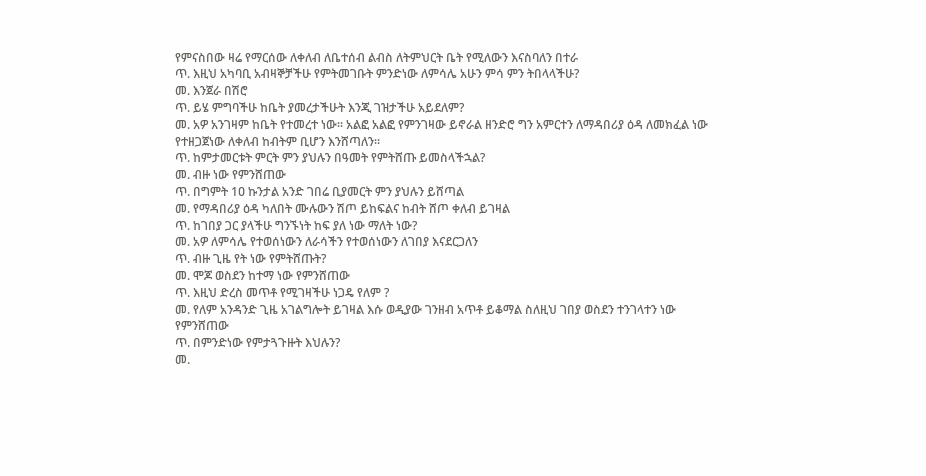የምናስበው ዛሬ የማርሰው ለቀለብ ለቤተሰብ ልብስ ለትምህርት ቤት የሚለውን እናስባለን በተራ
ጥ. እዚህ አካባቢ አብዛኞቻችሁ የምትመገቡት ምንድነው ለምሳሌ አሁን ምሳ ምን ትበላላችሁ?
መ. እንጀራ በሽሮ
ጥ. ይሄ ምግባችሁ ከቤት ያመረታችሁት እንጂ ገዝታችሁ አይደለም?
መ. አዎ አንገዛም ከቤት የተመረተ ነው፡፡ አልፎ አልፎ የምንገዛው ይኖራል ዘንድሮ ግን አምርተን ለማዳበሪያ ዕዳ ለመክፈል ነው የተዘጋጀነው ለቀለብ ከብትም ቢሆን እንሸጣለን፡፡
ጥ. ከምታመርቱት ምርት ምን ያህሉን በዓመት የምትሸጡ ይመስላችኋል?
መ. ብዙ ነው የምንሸጠው
ጥ. በግምት 1ዐ ኩንታል አንድ ገበሬ ቢያመርት ምን ያህሉን ይሸጣል
መ. የማዳበሪያ ዕዳ ካለበት ሙሉውን ሽጦ ይከፍልና ከብት ሸጦ ቀለብ ይገዛል
ጥ. ከገበያ ጋር ያላችሁ ግንኙነት ከፍ ያለ ነው ማለት ነው?
መ. አዎ ለምሳሌ የተወሰነውን ለራሳችን የተወሰነውን ለገበያ እናደርጋለን
ጥ. ብዙ ጊዜ የት ነው የምትሸጡት?
መ. ሞጆ ወስደን ከተማ ነው የምንሸጠው
ጥ. እዚህ ድረስ መጥቶ የሚገዛችሁ ነጋዴ የለም ?
መ. የለም አንዳንድ ጊዜ አገልግሎት ይገዛል እሱ ወዲያው ገንዘብ አጥቶ ይቆማል ስለዚህ ገበያ ወስደን ተንገላተን ነው የምንሸጠው
ጥ. በምንድነው የምታጓጉዙት እህሉን?
መ.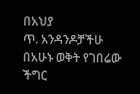በአህያ
ጥ. አንዳንዶቻችሁ በአሁኑ ወቅት የገበሬው ችግር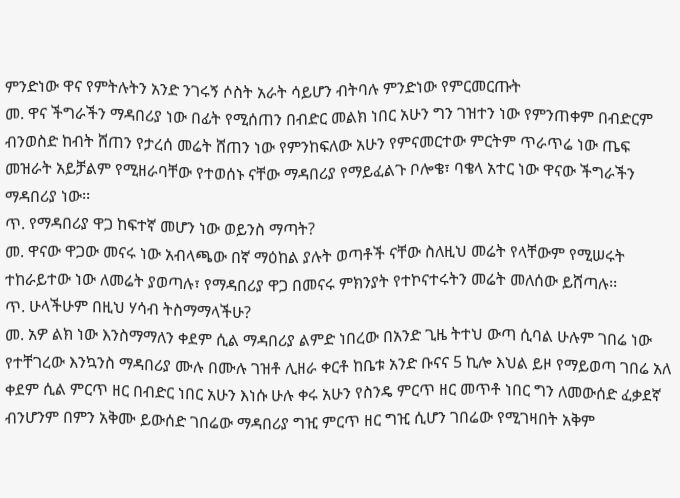ምንድነው ዋና የምትሉትን አንድ ንገሩኝ ሶስት አራት ሳይሆን ብትባሉ ምንድነው የምርመርጡት
መ. ዋና ችግራችን ማዳበሪያ ነው በፊት የሚሰጠን በብድር መልክ ነበር አሁን ግን ገዝተን ነው የምንጠቀም በብድርም ብንወስድ ከብት ሸጠን የታረሰ መሬት ሸጠን ነው የምንከፍለው አሁን የምናመርተው ምርትም ጥራጥሬ ነው ጤፍ መዝራት አይቻልም የሚዘራባቸው የተወሰኑ ናቸው ማዳበሪያ የማይፈልጉ ቦሎቄ፣ ባቄላ አተር ነው ዋናው ችግራችን ማዳበሪያ ነው፡፡
ጥ. የማዳበሪያ ዋጋ ከፍተኛ መሆን ነው ወይንስ ማጣት?
መ. ዋናው ዋጋው መናሩ ነው አብላጫው በኛ ማዕከል ያሉት ወጣቶች ናቸው ስለዚህ መሬት የላቸውም የሚሠሩት ተከራይተው ነው ለመሬት ያወጣሉ፣ የማዳበሪያ ዋጋ በመናሩ ምክንያት የተኮናተሩትን መሬት መለሰው ይሸጣሉ፡፡
ጥ. ሁላችሁም በዚህ ሃሳብ ትስማማላችሁ?
መ. አዎ ልክ ነው እንስማማለን ቀደም ሲል ማዳበሪያ ልምድ ነበረው በአንድ ጊዜ ትተህ ውጣ ሲባል ሁሉም ገበሬ ነው የተቸገረው እንኳንስ ማዳበሪያ ሙሉ በሙሉ ገዝቶ ሊዘራ ቀርቶ ከቤቱ አንድ ቡናና 5 ኪሎ እህል ይዞ የማይወጣ ገበሬ አለ ቀደም ሲል ምርጥ ዘር በብድር ነበር አሁን እነሱ ሁሉ ቀሩ አሁን የስንዴ ምርጥ ዘር መጥቶ ነበር ግን ለመውሰድ ፈቃደኛ ብንሆንም በምን አቅሙ ይውሰድ ገበሬው ማዳበሪያ ግዢ ምርጥ ዘር ግዢ ሲሆን ገበሬው የሚገዛበት አቅም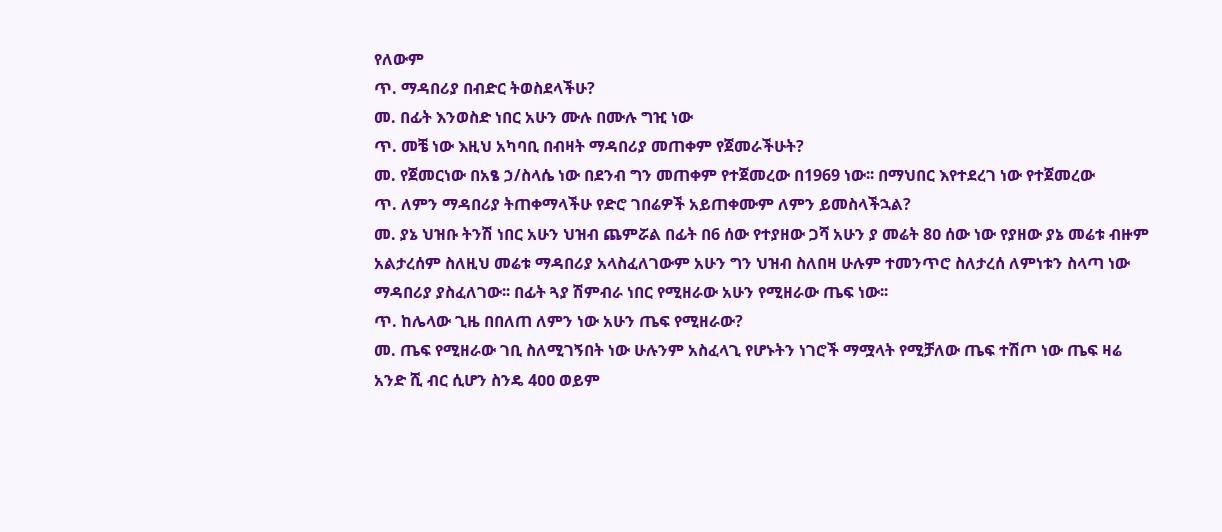የለውም
ጥ. ማዳበሪያ በብድር ትወስደላችሁ?
መ. በፊት እንወስድ ነበር አሁን ሙሉ በሙሉ ግዢ ነው
ጥ. መቼ ነው እዚህ አካባቢ በብዛት ማዳበሪያ መጠቀም የጀመራችሁት?
መ. የጀመርነው በአፄ ኃ/ስላሴ ነው በደንብ ግን መጠቀም የተጀመረው በ1969 ነው፡፡ በማህበር እየተደረገ ነው የተጀመረው
ጥ. ለምን ማዳበሪያ ትጠቀማላችሁ የድሮ ገበሬዎች አይጠቀሙም ለምን ይመስላችኋል?
መ. ያኔ ህዝቡ ትንሽ ነበር አሁን ህዝብ ጨምሯል በፊት በ6 ሰው የተያዘው ጋሻ አሁን ያ መሬት 8ዐ ሰው ነው የያዘው ያኔ መሬቱ ብዙም አልታረሰም ስለዚህ መሬቱ ማዳበሪያ አላስፈለገውም አሁን ግን ህዝብ ስለበዛ ሁሉም ተመንጥሮ ስለታረሰ ለምነቱን ስላጣ ነው ማዳበሪያ ያስፈለገው፡፡ በፊት ጓያ ሽምብራ ነበር የሚዘራው አሁን የሚዘራው ጤፍ ነው፡፡
ጥ. ከሌላው ጊዜ በበለጠ ለምን ነው አሁን ጤፍ የሚዘራው?
መ. ጤፍ የሚዘራው ገቢ ስለሚገኝበት ነው ሁሉንም አስፈላጊ የሆኑትን ነገሮች ማሟላት የሚቻለው ጤፍ ተሽጦ ነው ጤፍ ዛሬ አንድ ሺ ብር ሲሆን ስንዴ 4ዐዐ ወይም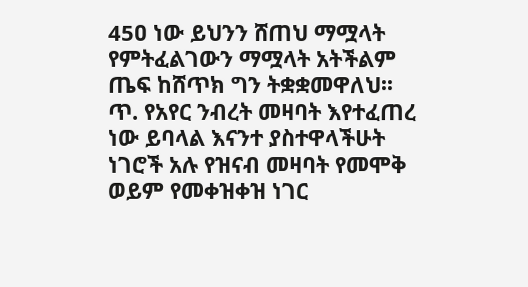45ዐ ነው ይህንን ሸጠህ ማሟላት የምትፈልገውን ማሟላት አትችልም ጤፍ ከሸጥክ ግን ትቋቋመዋለህ፡፡
ጥ. የአየር ንብረት መዛባት እየተፈጠረ ነው ይባላል እናንተ ያስተዋላችሁት ነገሮች አሉ የዝናብ መዛባት የመሞቅ ወይም የመቀዝቀዝ ነገር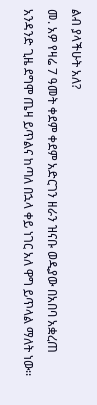ልብ ያላችሁት አለ?
መ. አዎ የዛሬ 7 ዓመት ቀደም ቀደም አድርገን ዘራን ዝናቡ ወዲያው በአበባ አቋረጠ አንዳንድ ጊዜ ደግሞ ጤዛ ይጥልና ከጣለ በኋላ ቀይ ነገር አለ ዋግ ይጥላል ማለት ነው፡፡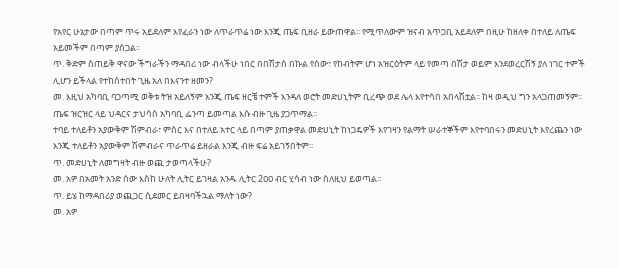የአየር ሁኔታው በጣም ጥሩ አይደለም እየፈራን ነው ለጥራጥሬ ነው እንጂ ጤፍ ቢዘራ ይውጠዋል፡፡ የሚጥለውም ዝናብ አጥጋቢ አይደለም በዚሁ ከዘለቀ በተለይ ለጤፍ አይመችም በጣም ያሰጋል፡፡
ጥ. ቅድም ስጠይቅ ዋናው ችግራችን ማዳበሪ ነው ብላችሁ ነበር በበሽታስ በኩል የሰው፣ የከብትም ሆነ አዝርዕትም ላይ የመጣ በሽታ ወይም እንደወረርሽኝ ያለ ነገር ተምች ሊሆን ይችላል የተከሰተበት ጊዜ አለ በእናንተ ዘመን?
መ. እዚህ አካባቢ ባጋጣሚ ወቅቱ ትዝ አይለኝም እንጂ ጤፍ ዘርቼ ተምች እንዳለ ወሮት መድሀኒትም ቢረጭ ወደ ሌላ እየተሳበ አበላሽቷል፡፡ ከዛ ወዲህ ግን አላጋጠመኝም፡፡ ጤፍ ዝርዝር ላይ ህዳርና ታህሳስ አካባቢ ፌንጣ ይመጣል እሱ ብዙ ጊዜ ያጋጥማል፡፡
ተባይ ተለይቶን አያውቅም ሽምብራ፣ ምስር እና በተለይ አተር ላይ በጣም ያጠቃዋል መድሀኒት ከነጋዴዎች እየገዛን የልማት ሠራተኞችም እየተባበሩን መድሀኒት እየረጨን ነው እንጂ ተለይቶን አያውቅም ሽምብራና ጥራጥሬ ይዘራል እንጂ ብዙ ፍሬ አይገኝበትም፡፡
ጥ. መድሀኒት ለመግዛት ብዙ ወጪ ታወጣላችሁ?
መ. አዎ በአመት አንድ ሰው እስከ ሁለት ሊትር ይገዛል አንዱ ሊትር 2ዐዐ ብር ሂሳብ ነው ስለዚህ ይወጣል፡፡
ጥ. ይሄ ከማዳበሪያ ወጪጋር ሲደመር ይበዛባችኋል ማለት ነው?
መ. አዎ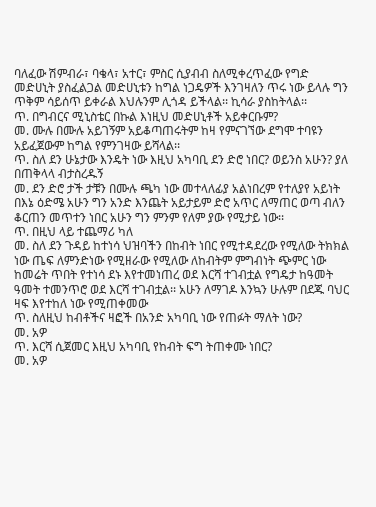ባለፈው ሽምብራ፣ ባቄላ፣ አተር፣ ምስር ሲያብብ ስለሚቀረጥፈው የግድ መድሀኒት ያስፈልጋል መድሀኒቱን ከግል ነጋዴዎች እንገዛለን ጥሩ ነው ይላሉ ግን ጥቅም ሳይሰጥ ይቀራል እህሉንም ሊጎዳ ይችላል፡፡ ኪሳራ ያስከትላል፡፡
ጥ. በግብርና ሚኒስቴር በኩል እነዚህ መድሀኒቶች አይቀርቡም?
መ. ሙሉ በሙሉ አይገኝም አይቆጣጠሩትም ከዛ የምናገኘው ደግሞ ተባዩን አይፈጀውም ከግል የምንገዛው ይሻላል፡፡
ጥ. ስለ ደን ሁኔታው እንዴት ነው እዚህ አካባቢ ደን ድሮ ነበር? ወይንስ አሁን? ያለ በጠቅላላ ብታስረዱኝ
መ. ደን ድሮ ታች ታቹን በሙሉ ጫካ ነው መተላለፊያ አልነበረም የተለያየ አይነት በእኔ ዕድሜ አሁን ግን አንድ እንጨት አይታይም ድሮ አጥር ለማጠር ወጣ ብለን ቆርጠን መጥተን ነበር አሁን ግን ምንም የለም ያው የሚታይ ነው፡፡
ጥ. በዚህ ላይ ተጨማሪ ካለ
መ. ስለ ደን ጉዳይ ከተነሳ ህዝባችን በከብት ነበር የሚተዳደረው የሚለው ትክክል ነው ጤፍ ለምንድነው የሚዘራው የሚለው ለከብትም ምግብነት ጭምር ነው ከመሬት ጥበት የተነሳ ደኑ እየተመነጠረ ወደ እርሻ ተገብቷል የግዴታ ከዓመት ዓመት ተመንጥሮ ወደ እርሻ ተገብቷል፡፡ አሁን ለማገዶ እንኳን ሁሉም በደጁ ባህር ዛፍ እየተከለ ነው የሚጠቀመው
ጥ. ስለዚህ ከብቶችና ዛፎች በአንድ አካባቢ ነው የጠፉት ማለት ነው?
መ. አዎ
ጥ. እርሻ ሲጀመር እዚህ አካባቢ የከብት ፍግ ትጠቀሙ ነበር?
መ. አዎ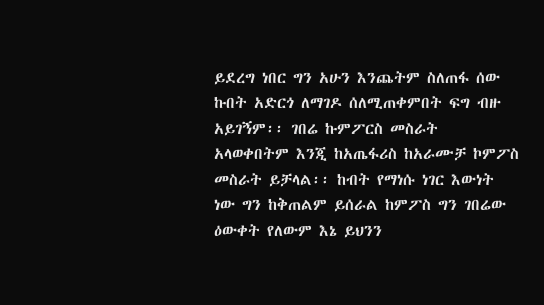ይደረግ ነበር ግን አሁን እንጨትም ስለጠፋ ሰው ኩበት አድርጎ ለማገዶ ሰለሚጠቀምበት ፍግ ብዙ አይገኝም፡፡ ገበሬ ኩምፖርስ መስራት አላወቀበትም እንጂ ከአጤፋሪስ ከአራሙቻ ኮምፖስ መስራት ይቻላል፡፡ ከብት የማነሱ ነገር እውነት ነው ግን ከቅጠልም ይሰራል ከምፖስ ግን ገበሬው ዕውቀት የለውም እኔ ይህንን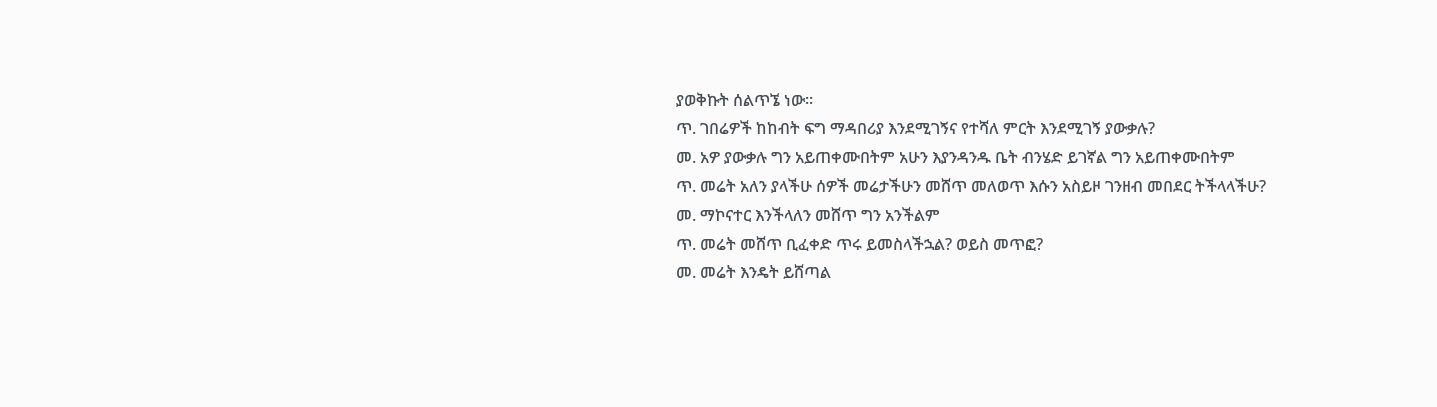ያወቅኩት ሰልጥኜ ነው፡፡
ጥ. ገበሬዎች ከከብት ፍግ ማዳበሪያ እንደሚገኝና የተሻለ ምርት እንደሚገኝ ያውቃሉ?
መ. አዎ ያውቃሉ ግን አይጠቀሙበትም አሁን እያንዳንዱ ቤት ብንሄድ ይገኛል ግን አይጠቀሙበትም
ጥ. መሬት አለን ያላችሁ ሰዎች መሬታችሁን መሸጥ መለወጥ እሱን አስይዞ ገንዘብ መበደር ትችላላችሁ?
መ. ማኮናተር እንችላለን መሸጥ ግን አንችልም
ጥ. መሬት መሸጥ ቢፈቀድ ጥሩ ይመስላችኋል? ወይስ መጥፎ?
መ. መሬት እንዴት ይሸጣል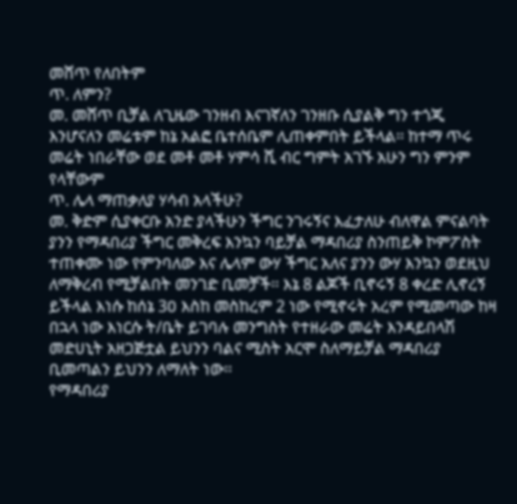መሸጥ የለበትም
ጥ. ለምን?
መ. መሸጥ ቢቻል ለጊዜው ገንዘብ እናገኛለን ገንዘቡ ሲያልቅ ግን ተጎጂ እንሆናለን መሬቱም ከኔ አልፎ ቤተሰቤም ሊጠቀምበት ይችላል፡፡ ከተማ ጥሩ መሬት ነበራቸው ወደ መቶ መቶ ሃምሳ ሺ ብር ግምት አገኙ አሁን ግን ምንም የላቸውም
ጥ. ሌላ ማጠቃለያ ሃሳብ አላችሁ?
መ. ቅድም ሲያቀርቡ አንድ ያላችሁን ችግር ንገሩኝና እፈታለሁ ብለዋል ምናልባት ያንን የማዳበሪያ ችግር መቅረፍ እንኳን ባይቻል ማዳበሪያ ስንጠይቅ ኮምፖስት ተጠቀሙ ነው የምንባለው እና ሌላም ውሃ ችግር አለና ያንን ውሃ እንኳን ወደዚህ ለማቅረብ የሚቻልበት መንገድ ቢመቻች፡፡ እኔ 8 ልጆች ቢኖሩኝ 8 ቀረድ ሊኖረኝ ይችላል እነሱ ከሰኔ 3ዐ እስከ መስከረም 2 ነው የሚኖሩት አረም የሚመጣው ከዛ በኋላ ነው እነርሱ ት/ቤት ይገባሉ መንግስት የተዘራው መሬት እንዳይበላሽ መድሀኒት አዘጋጅቷል ይህንን ባልና ሚስት አርሞ ስለማይቻል ማዳበሪያ ቢመጣልን ይህንን ለማለት ነው፡፡
የማዳበሪያ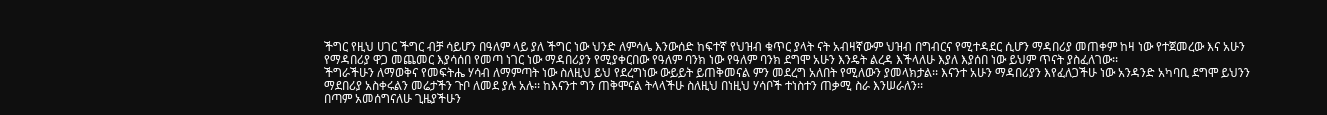ችግር የዚህ ሀገር ችግር ብቻ ሳይሆን በዓለም ላይ ያለ ችግር ነው ህንድ ለምሳሌ እንውሰድ ከፍተኛ የህዝብ ቁጥር ያላት ናት አብዛኛውም ህዝብ በግብርና የሚተዳደር ሲሆን ማዳበሪያ መጠቀም ከዛ ነው የተጀመረው እና አሁን የማዳበሪያ ዋጋ መጨመር እያሳሰበ የመጣ ነገር ነው ማዳበሪያን የሚያቀርበው የዓለም ባንክ ነው የዓለም ባንክ ደግሞ አሁን እንዴት ልረዳ እችላለሁ እያለ እያሰበ ነው ይህም ጥናት ያስፈለገው፡፡
ችግራችሁን ለማወቅና የመፍትሔ ሃሳብ ለማምጣት ነው ስለዚህ ይህ የደረግነው ውይይት ይጠቅመናል ምን መደረግ አለበት የሚለውን ያመላክታል፡፡ እናንተ አሁን ማዳበሪያን እየፈለጋችሁ ነው አንዳንድ አካባቢ ደግሞ ይህንን ማደበሪያ አስቀሩልን መሬታችን ጉቦ ለመደ ያሉ አሉ፡፡ ከእናንተ ግን ጠቅሞናል ትላላችሁ ስለዚህ በነዚህ ሃሳቦች ተነስተን ጠቃሚ ስራ እንሠራለን፡፡
በጣም አመሰግናለሁ ጊዜያችሁን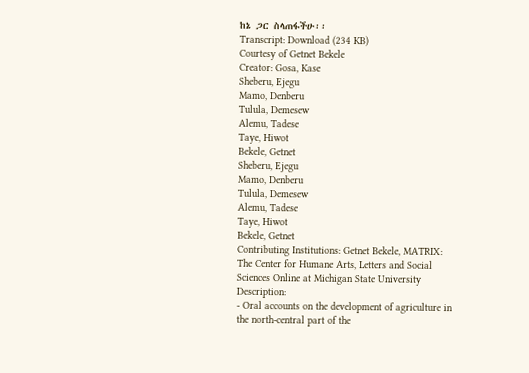ከኔ ጋር ስላጠፋችሁ፡፡
Transcript: Download (234 KB)
Courtesy of Getnet Bekele
Creator: Gosa, Kase
Sheberu, Ejegu
Mamo, Denberu
Tulula, Demesew
Alemu, Tadese
Taye, Hiwot
Bekele, Getnet
Sheberu, Ejegu
Mamo, Denberu
Tulula, Demesew
Alemu, Tadese
Taye, Hiwot
Bekele, Getnet
Contributing Institutions: Getnet Bekele, MATRIX: The Center for Humane Arts, Letters and Social Sciences Online at Michigan State University
Description:
- Oral accounts on the development of agriculture in the north-central part of the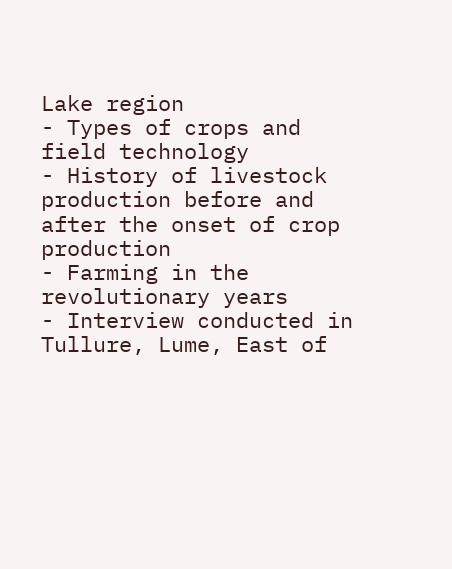Lake region
- Types of crops and field technology
- History of livestock production before and after the onset of crop production
- Farming in the revolutionary years
- Interview conducted in Tullure, Lume, East of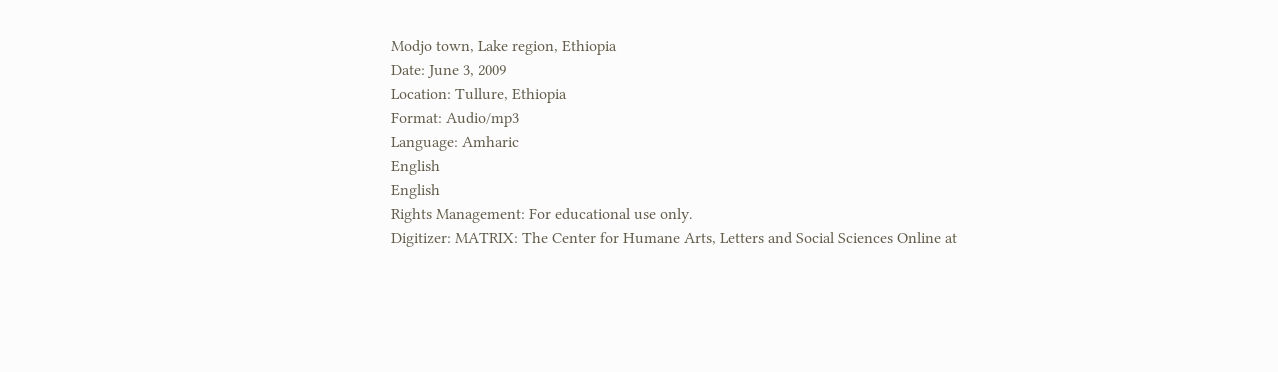Modjo town, Lake region, Ethiopia
Date: June 3, 2009
Location: Tullure, Ethiopia
Format: Audio/mp3
Language: Amharic
English
English
Rights Management: For educational use only.
Digitizer: MATRIX: The Center for Humane Arts, Letters and Social Sciences Online at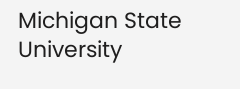Michigan State University